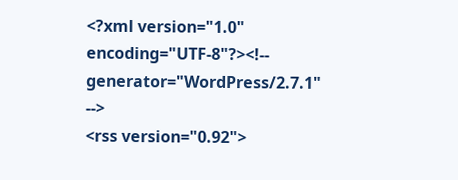<?xml version="1.0" encoding="UTF-8"?><!-- generator="WordPress/2.7.1" -->
<rss version="0.92">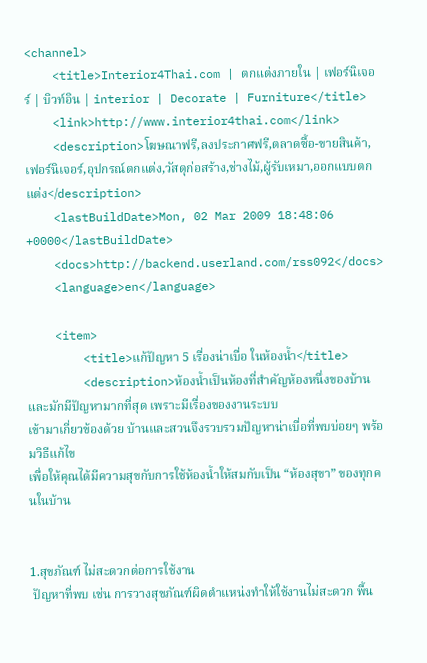<channel>
    <title>Interior4Thai.com | ตกแต่งภายใน | เฟอร์นิเจอร์ | บิวท์อิน | interior | Decorate | Furniture</title>
    <link>http://www.interior4thai.com</link>
    <description>โฆษณาฟรี,ลงประกาศฟรี,ตลาดซื้อ-ขายสินค้า,เฟอร์นิเจอร์,อุปกรณ์ตกแต่ง,วัสดุก่อสร้าง,ช่างไม้,ผู้รับเหมา,ออกแบบตกแต่ง</description>
    <lastBuildDate>Mon, 02 Mar 2009 18:48:06 +0000</lastBuildDate>
    <docs>http://backend.userland.com/rss092</docs>
    <language>en</language>

    <item>
        <title>แก้ปัญหา 5 เรื่องน่าเบื่อ ในห้องน้ำ</title>
        <description>ห้องน้ำเป็นห้องที่สำคัญห้องหนึ่งของบ้าน และมักมีปัญหามากที่สุด เพราะมีเรื่องของงานระบบ
เข้ามาเกี่ยวข้องด้วย บ้านและสวนจึงรวบรวมปัญหาน่าเบื่อที่พบบ่อยๆ พร้อมวิธีแก้ไข
เพื่อให้คุณได้มีความสุขกับการใช้ห้องน้ำให้สมกับเป็น “ห้องสุขา” ของทุกคนในบ้าน


1.สุขภัณฑ์ ไม่สะดวกต่อการใช้งาน
 ปัญหาที่พบ เช่น การวางสุขภัณฑ์ผิดตำแหน่งทำให้ใช้งานไม่สะดวก พื้น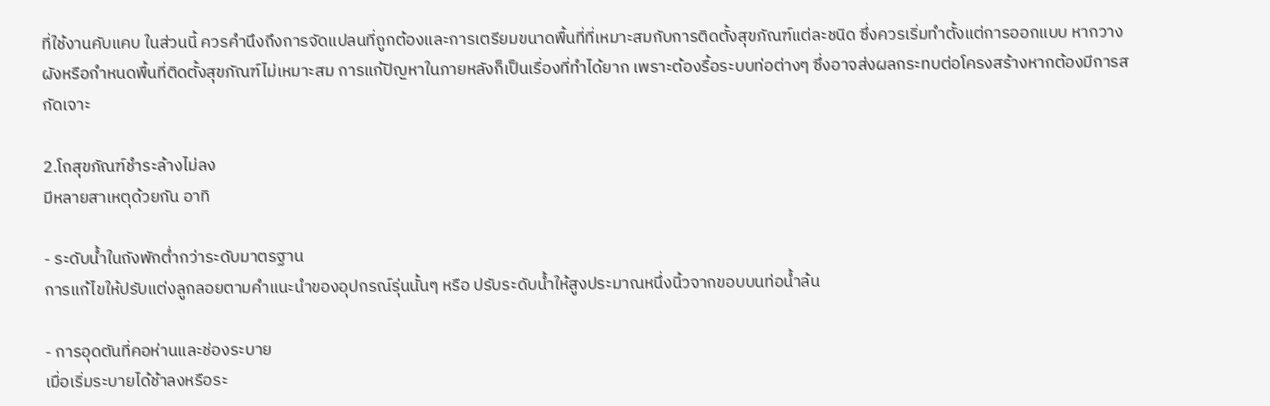ที่ใช้งานคับแคบ ในส่วนนี้ ควรคำนึงถึงการจัดแปลนที่ถูกต้องและการเตรียมขนาดพื้นที่ที่เหมาะสมกับการติดตั้งสุขภัณฑ์แต่ละชนิด ซึ่งควรเริ่มทำตั้งแต่การออกแบบ หากวางผังหรือกำหนดพื้นที่ติดตั้งสุขภัณฑ์ไม่เหมาะสม การแก้ปัญหาในภายหลังก็เป็นเรื่องที่ทำได้ยาก เพราะต้องรื้อระบบท่อต่างๆ ซึ่งอาจส่งผลกระทบต่อโครงสร้างหากต้องมีการสกัดเจาะ

2.โถสุขภัณฑ์ชำระล้างไม่ลง
มีหลายสาเหตุด้วยกัน อาทิ

- ระดับน้ำในถังพักต่ำกว่าระดับมาตรฐาน
การแก้ไขให้ปรับแต่งลูกลอยตามคำแนะนำของอุปกรณ์รุ่นนั้นๆ หรือ ปรับระดับน้ำให้สูงประมาณหนึ่งนิ้วจากขอบบนท่อน้ำล้น

- การอุดตันที่คอห่านและช่องระบาย
เมื่อเริ่มระบายได้ช้าลงหรือระ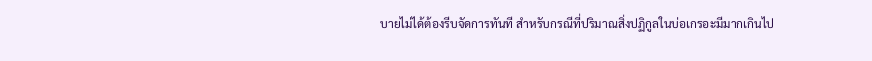บายไม่ได้ต้องรีบจัดการทันที สำหรับกรณีที่ปริมาณสิ่งปฏิกูลในบ่อเกรอะมีมากเกินไป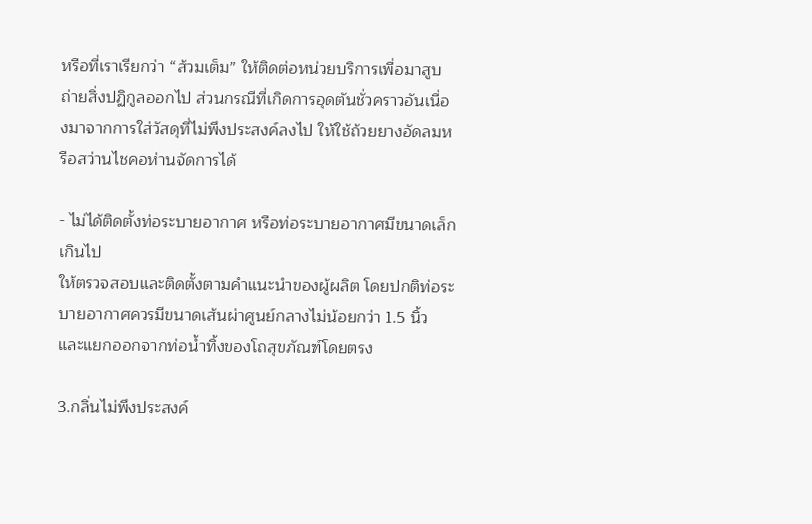หรือที่เราเรียกว่า “ส้วมเต็ม” ให้ติดต่อหน่วยบริการเพื่อมาสูบถ่ายสิ่งปฏิกูลออกไป ส่วนกรณีที่เกิดการอุดตันชั่วคราวอันเนื่องมาจากการใส่วัสดุที่ไม่พึงประสงค์ลงไป ให้ใช้ถ้วยยางอัดลมหรือสว่านไชคอห่านจัดการได้

- ไม่ได้ติดตั้งท่อระบายอากาศ หรือท่อระบายอากาศมีขนาดเล็กเกินไป
ให้ตรวจสอบและติดตั้งตามคำแนะนำของผู้ผลิต โดยปกติท่อระบายอากาศควรมีขนาดเส้นผ่าศูนย์กลางไม่น้อยกว่า 1.5 นิ้ว และแยกออกจากท่อน้ำทิ้งของโถสุขภัณฑ์โดยตรง

3.กลิ่นไม่พึงประสงค์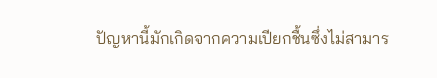ปัญหานี้มักเกิดจากความเปียกชื้นซึ่งไม่สามาร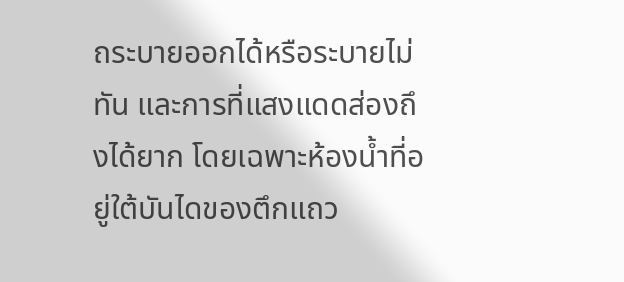ถระบายออกได้หรือระบายไม่ทัน และการที่แสงแดดส่องถึงได้ยาก โดยเฉพาะห้องน้ำที่อยู่ใต้บันไดของตึกแถว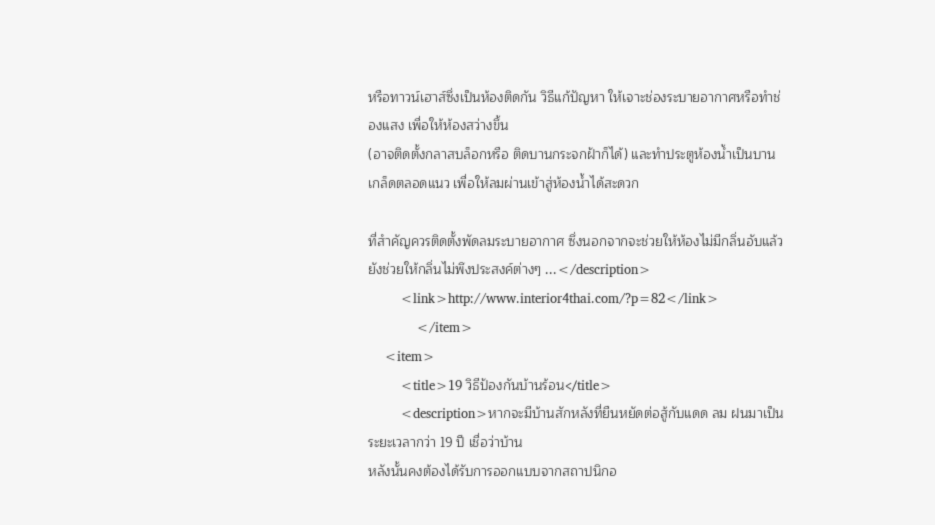หรือทาวน์เฮาส์ซึ่งเป็นห้องติดกัน วิธีแก้ปัญหา ให้เจาะช่องระบายอากาศหรือทำช่องแสง เพื่อให้ห้องสว่างขึ้น
(อาจติดตั้งกลาสบล็อกหรือ ติดบานกระจกฝ้าก็ได้) และทำประตูห้องน้ำเป็นบานเกล็ดตลอดแนว เพื่อให้ลมผ่านเข้าสู่ห้องน้ำได้สะดวก

ที่สำคัญควรติดตั้งพัดลมระบายอากาศ ซึ่งนอกจากจะช่วยให้ห้องไม่มีกลิ่นอับแล้ว ยังช่วยให้กลิ่นไม่พึงประสงค์ต่างๆ ...</description>
        <link>http://www.interior4thai.com/?p=82</link>
            </item>
    <item>
        <title>19 วิธีป้องกันบ้านร้อน</title>
        <description>หากจะมีบ้านสักหลังที่ยืนหยัดต่อสู้กับแดด ลม ฝนมาเป็นระยะเวลากว่า 19 ปี เชื่อว่าบ้าน
หลังนั้นคงต้องได้รับการออกแบบจากสถาปนิกอ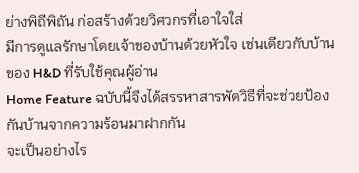ย่างพิถีพิถัน ก่อสร้างด้วยวิศวกรที่เอาใจใส่
มีการดูแลรักษาโดยเจ้าของบ้านด้วยหัวใจ เช่นเดียวกับบ้านของ H&D ที่รับใช้คุณผู้อ่าน
Home Feature ฉบับนี้จึงได้สรรหาสารพัดวิธีที่จะช่วยป้องกันบ้านจากความร้อนมาฝากกัน
จะเป็นอย่างไร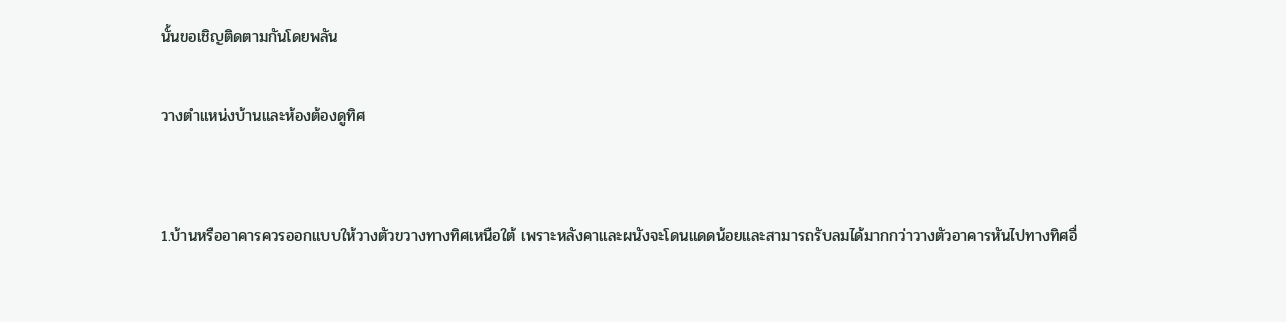นั้นขอเชิญติดตามกันโดยพลัน

วางตำแหน่งบ้านและห้องต้องดูทิศ


1.บ้านหรืออาคารควรออกแบบให้วางตัวขวางทางทิศเหนือใต้ เพราะหลังคาและผนังจะโดนแดดน้อยและสามารถรับลมได้มากกว่าวางตัวอาคารหันไปทางทิศอื่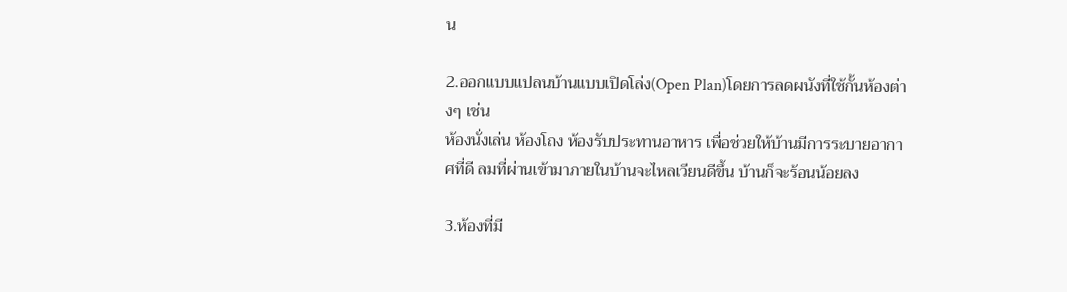น

2.ออกแบบแปลนบ้านแบบเปิดโล่ง(Open Plan)โดยการลดผนังที่ใช้กั้นห้องต่างๆ เช่น
ห้องนั่งเล่น ห้องโถง ห้องรับประทานอาหาร เพื่อช่วยให้บ้านมีการระบายอากาศที่ดี ลมที่ผ่านเข้ามาภายในบ้านจะไหลเวียนดีขึ้น บ้านก็จะร้อนน้อยลง

3.ห้องที่มี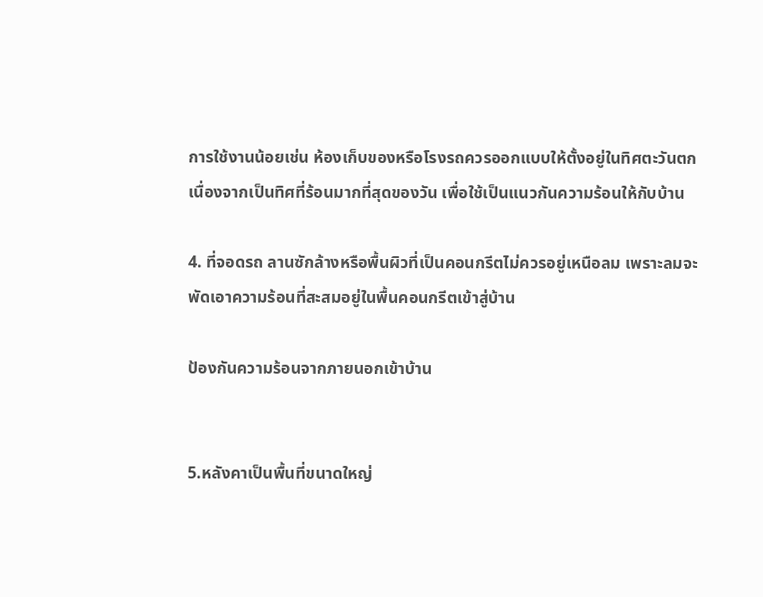การใช้งานน้อยเช่น ห้องเก็บของหรือโรงรถควรออกแบบให้ตั้งอยู่ในทิศตะวันตก เนื่องจากเป็นทิศที่ร้อนมากที่สุดของวัน เพื่อใช้เป็นแนวกันความร้อนให้กับบ้าน

4. ที่จอดรถ ลานซักล้างหรือพื้นผิวที่เป็นคอนกรีตไม่ควรอยู่เหนือลม เพราะลมจะพัดเอาความร้อนที่สะสมอยู่ในพื้นคอนกรีตเข้าสู่บ้าน

ป้องกันความร้อนจากภายนอกเข้าบ้าน


5.หลังคาเป็นพื้นที่ขนาดใหญ่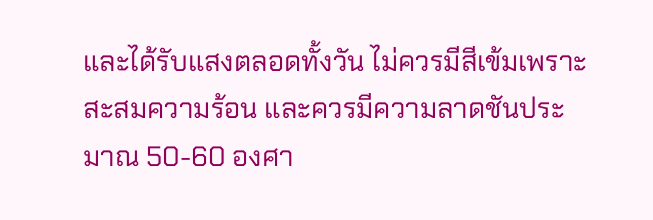และได้รับแสงตลอดทั้งวัน ไม่ควรมีสีเข้มเพราะสะสมความร้อน และควรมีความลาดชันประมาณ 50-60 องศา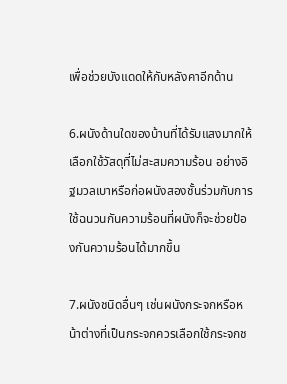เพื่อช่วยบังแดดให้กับหลังคาอีกด้าน

6.ผนังด้านใดของบ้านที่ได้รับแสงมากให้เลือกใช้วัสดุที่ไม่สะสมความร้อน อย่างอิฐมวลเบาหรือก่อผนังสองชั้นร่วมกับการใช้ฉนวนกันความร้อนที่ผนังก็จะช่วยป้องกันความร้อนได้มากขึ้น

7.ผนังชนิดอื่นๆ เช่นผนังกระจกหรือหน้าต่างที่เป็นกระจกควรเลือกใช้กระจกช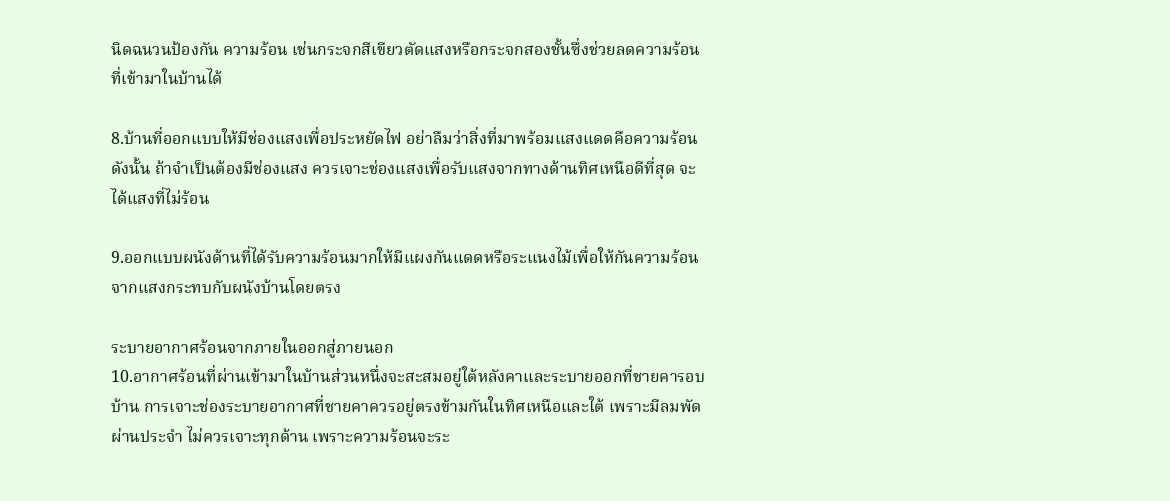นิดฉนวนป้องกัน ความร้อน เช่นกระจกสีเขียวตัดแสงหรือกระจกสองชั้นซึ่งช่วยลดความร้อนที่เข้ามาในบ้านได้

8.บ้านที่ออกแบบให้มีช่องแสงเพื่อประหยัดไฟ อย่าลืมว่าสิ่งที่มาพร้อมแสงแดดคือความร้อน
ดังนั้น ถ้าจำเป็นต้องมีช่องแสง ควรเจาะช่องแสงเพื่อรับแสงจากทางด้านทิศเหนือดีที่สุด จะได้แสงที่ไม่ร้อน

9.ออกแบบผนังด้านที่ได้รับความร้อนมากให้มีแผงกันแดดหรือระแนงไม้เพื่อให้กันความร้อนจากแสงกระทบกับผนังบ้านโดยตรง

ระบายอากาศร้อนจากภายในออกสู่ภายนอก
10.อากาศร้อนที่ผ่านเข้ามาในบ้านส่วนหนึ่งจะสะสมอยู่ใต้หลังคาและระบายออกที่ชายคารอบบ้าน การเจาะช่องระบายอากาศที่ชายคาควรอยู่ตรงข้ามกันในทิศเหนือและใต้ เพราะมีลมพัดผ่านประจำ ไม่ควรเจาะทุกด้าน เพราะความร้อนจะระ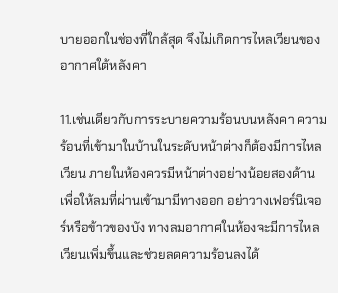บายออกในช่องที่ใกล้สุด จึงไม่เกิดการไหลเวียนของอากาศใต้หลังคา

11.เช่นเดียวกับการระบายความร้อนบนหลังคา ความร้อนที่เข้ามาในบ้านในระดับหน้าต่างก็ต้องมีการไหลเวียน ภายในห้องควรมีหน้าต่างอย่างน้อยสองด้านเพื่อให้ลมที่ผ่านเข้ามามีทางออก อย่าวางเฟอร์นิเจอร์หรือข้าวของบัง ทางลมอากาศในห้องจะมีการไหลเวียนเพิ่มขึ้นและช่วยลดความร้อนลงได้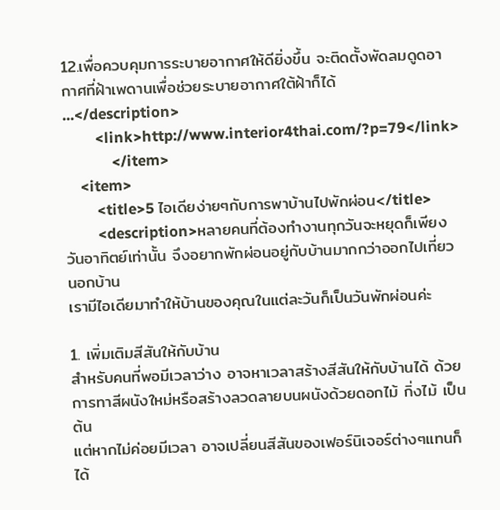12.เพื่อควบคุมการระบายอากาศให้ดียิ่งขึ้น จะติดตั้งพัดลมดูดอากาศที่ฝ้าเพดานเพื่อช่วยระบายอากาศใต้ฝ้าก็ได้ ...</description>
        <link>http://www.interior4thai.com/?p=79</link>
            </item>
    <item>
        <title>5 ไอเดียง่ายๆกับการพาบ้านไปพักผ่อน</title>
        <description>หลายคนที่ต้องทำงานทุกวันจะหยุดก็เพียงวันอาทิตย์เท่านั้น จึงอยากพักผ่อนอยู่กับบ้านมากกว่าออกไปเที่ยวนอกบ้าน
เรามีไอเดียมาทำให้บ้านของคุณในแต่ละวันก็เป็นวันพักผ่อนค่ะ

1. เพิ่มเติมสีสันให้กับบ้าน
สำหรับคนที่พอมีเวลาว่าง อาจหาเวลาสร้างสีสันให้กับบ้านได้ ด้วยการทาสีผนังใหม่หรือสร้างลวดลายบนผนังด้วยดอกไม้ กิ่งไม้ เป็นต้น
แต่หากไม่ค่อยมีเวลา อาจเปลี่ยนสีสันของเฟอร์นิเจอร์ต่างๆแทนก็ได้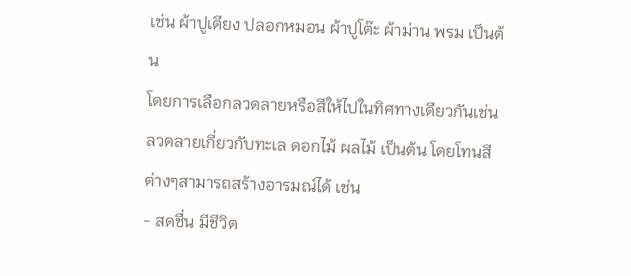เช่น ผ้าปูเตียง ปลอกหมอน ผ้าปูโต๊ะ ผ้าม่าน พรม เป็นต้น
โดยการเลือกลวดลายหรือสีให้ไปในทิศทางเดียวกันเช่น ลวดลายเกี่ยวกับทะเล ดอกไม้ ผลไม้ เป็นต้น โดยโทนสีต่างๆสามารถสร้างอารมณ์ได้ เช่น
- สดชื่น มีชีวิต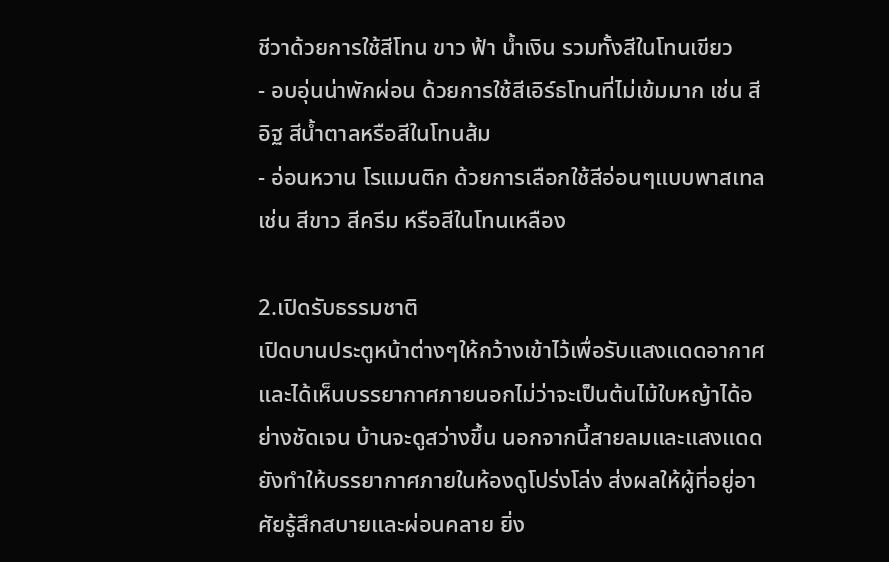ชีวาด้วยการใช้สีโทน ขาว ฟ้า น้ำเงิน รวมทั้งสีในโทนเขียว
- อบอุ่นน่าพักผ่อน ด้วยการใช้สีเอิร์ธโทนที่ไม่เข้มมาก เช่น สีอิฐ สีน้ำตาลหรือสีในโทนส้ม
- อ่อนหวาน โรแมนติก ด้วยการเลือกใช้สีอ่อนๆแบบพาสเทล เช่น สีขาว สีครีม หรือสีในโทนเหลือง

2.เปิดรับธรรมชาติ
เปิดบานประตูหน้าต่างๆให้กว้างเข้าไว้เพื่อรับแสงแดดอากาศและได้เห็นบรรยากาศภายนอกไม่ว่าจะเป็นต้นไม้ใบหญ้าได้อย่างชัดเจน บ้านจะดูสว่างขึ้น นอกจากนี้สายลมและแสงแดดยังทำให้บรรยากาศภายในห้องดูโปร่งโล่ง ส่งผลให้ผู้ที่อยู่อาศัยรู้สึกสบายและผ่อนคลาย ยิ่ง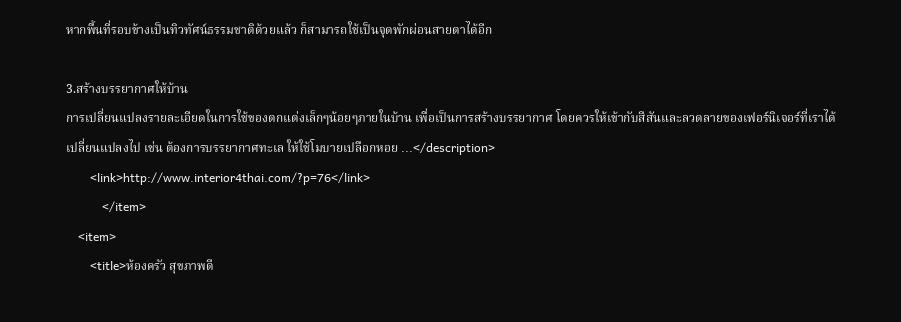หากพื้นที่รอบข้างเป็นทิวทัศน์ธรรมชาติด้วยแล้ว ก็สามารถใช้เป็นจุดพักผ่อนสายตาได้อีก

3.สร้างบรรยากาศให้บ้าน
การเปลี่ยนแปลงรายละเอียดในการใช้ของตกแต่งเล็กๆน้อยๆภายในบ้าน เพื่อเป็นการสร้างบรรยากาศ โดยควรให้เข้ากับสีสันและลวดลายของเฟอร์นิเจอร์ที่เราได้
เปลี่ยนแปลงไป เช่น ต้องการบรรยากาศทะเล ให้ใช้โมบายเปลือกหอย ...</description>
        <link>http://www.interior4thai.com/?p=76</link>
            </item>
    <item>
        <title>ห้องครัว สุขภาพดี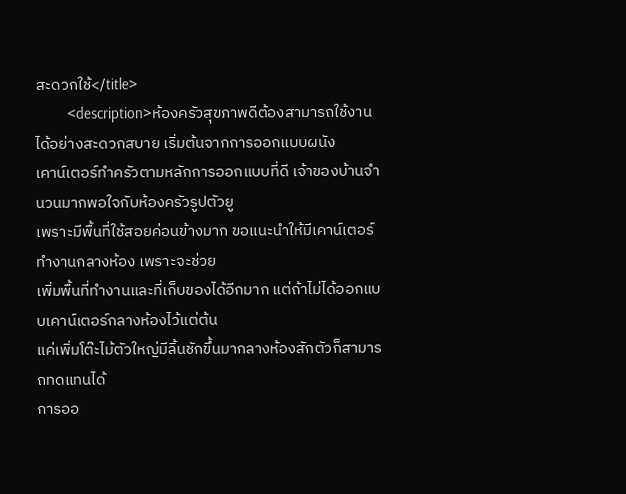สะดวกใช้</title>
        <description>ห้องครัวสุขภาพดีต้องสามารถใช้งานได้อย่างสะดวกสบาย เริ่มต้นจากการออกแบบผนัง
เคาน์เตอร์ทำครัวตามหลักการออกแบบที่ดี เจ้าของบ้านจำนวนมากพอใจกับห้องครัวรูปตัวยู
เพราะมีพื้นที่ใช้สอยค่อนข้างมาก ขอแนะนำให้มีเคาน์เตอร์ทำงานกลางห้อง เพราะจะช่วย
เพิ่มพื้นที่ทำงานและที่เก็บของได้อีกมาก แต่ถ้าไม่ได้ออกแบบเคาน์เตอร์กลางห้องไว้แต่ต้น
แค่เพิ่มโต๊ะไม้ตัวใหญ่มีลิ้นชักขึ้นมากลางห้องสักตัวก็สามารถทดแทนได้
การออ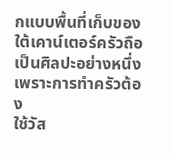กแบบพื้นที่เก็บของใต้เคาน์เตอร์ครัวถือเป็นศิลปะอย่างหนึ่ง เพราะการทำครัวต้อง
ใช้วัส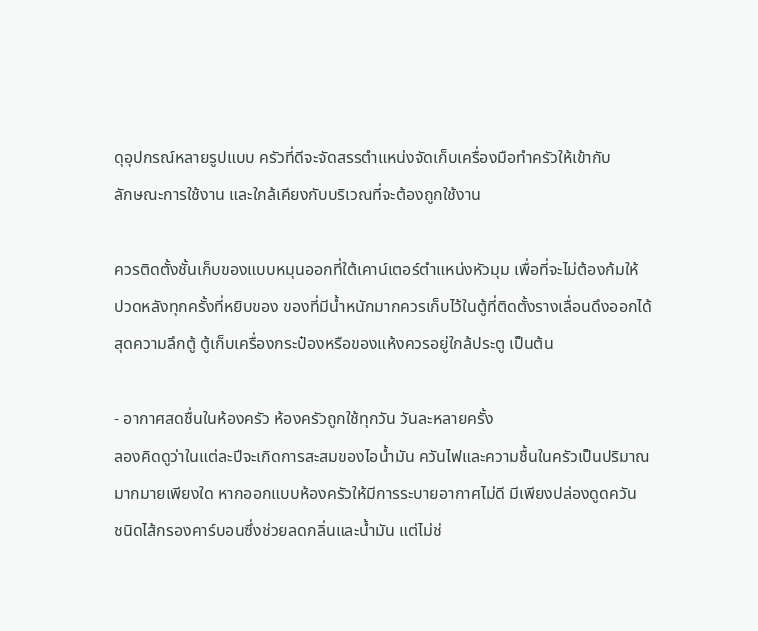ดุอุปกรณ์หลายรูปแบบ ครัวที่ดีจะจัดสรรตำแหน่งจัดเก็บเครื่องมือทำครัวให้เข้ากับ
ลักษณะการใช้งาน และใกล้เคียงกับบริเวณที่จะต้องถูกใช้งาน

ควรติดตั้งชั้นเก็บของแบบหมุนออกที่ใต้เคาน์เตอร์ตำแหน่งหัวมุม เพื่อที่จะไม่ต้องก้มให้
ปวดหลังทุกครั้งที่หยิบของ ของที่มีน้ำหนักมากควรเก็บไว้ในตู้ที่ติดตั้งรางเลื่อนดึงออกได้
สุดความลึกตู้ ตู้เก็บเครื่องกระป๋องหรือของแห้งควรอยู่ใกล้ประตู เป็นต้น

- อากาศสดชื่นในห้องครัว ห้องครัวถูกใช้ทุกวัน วันละหลายครั้ง
ลองคิดดูว่าในแต่ละปีจะเกิดการสะสมของไอน้ำมัน ควันไฟและความชื้นในครัวเป็นปริมาณ
มากมายเพียงใด หากออกแบบห้องครัวให้มีการระบายอากาศไม่ดี มีเพียงปล่องดูดควัน
ชนิดไส้กรองคาร์บอนซึ่งช่วยลดกลิ่นและน้ำมัน แต่ไม่ช่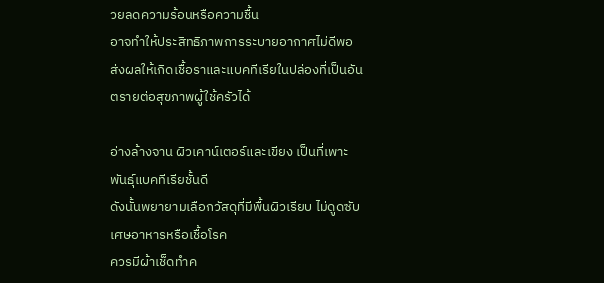วยลดความร้อนหรือความชื้น
อาจทำให้ประสิทธิภาพการระบายอากาศไม่ดีพอ
ส่งผลให้เกิดเชื้อราและแบคทีเรียในปล่องที่เป็นอันตรายต่อสุขภาพผู้ใช้ครัวได้

อ่างล้างจาน ผิวเคาน์เตอร์และเขียง เป็นที่เพาะพันธุ์แบคทีเรียชั้นดี
ดังนั้นพยายามเลือกวัสดุที่มีพื้นผิวเรียบ ไม่ดูดซับเศษอาหารหรือเชื้อโรค
ควรมีผ้าเช็ดทำค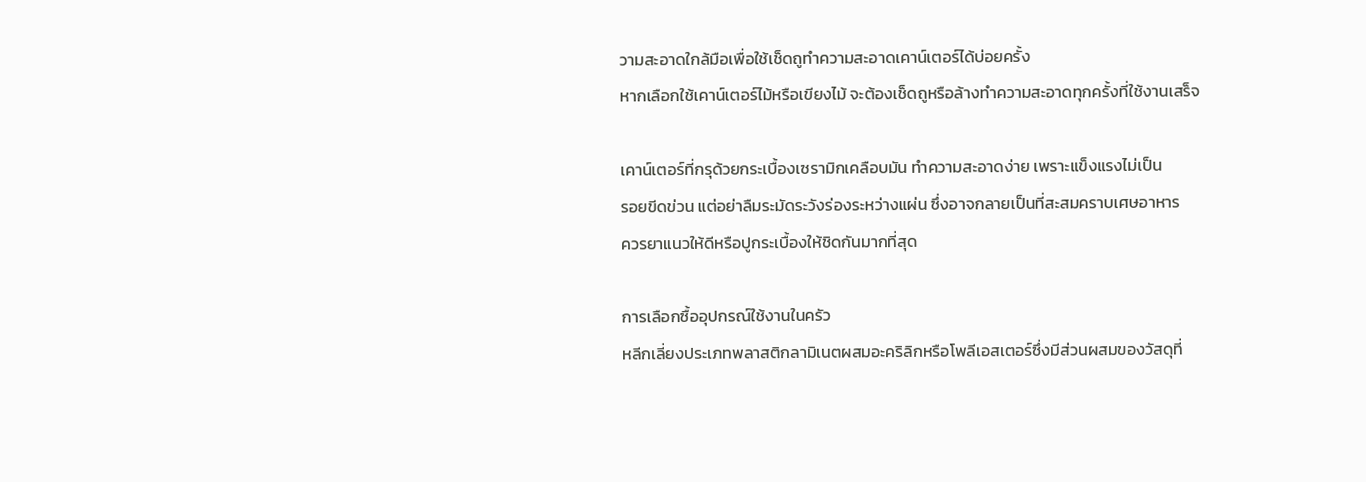วามสะอาดใกล้มือเพื่อใช้เช็ดถูทำความสะอาดเคาน์เตอร์ได้บ่อยครั้ง
หากเลือกใช้เคาน์เตอร์ไม้หรือเขียงไม้ จะต้องเช็ดถูหรือล้างทำความสะอาดทุกครั้งที่ใช้งานเสร็จ

เคาน์เตอร์ที่กรุด้วยกระเบื้องเซรามิกเคลือบมัน ทำความสะอาดง่าย เพราะแข็งแรงไม่เป็น
รอยขีดข่วน แต่อย่าลืมระมัดระวังร่องระหว่างแผ่น ซึ่งอาจกลายเป็นที่สะสมคราบเศษอาหาร
ควรยาแนวให้ดีหรือปูกระเบื้องให้ชิดกันมากที่สุด

การเลือกซื้ออุปกรณ์ใช้งานในครัว
หลีกเลี่ยงประเภทพลาสติกลามิเนตผสมอะคริลิกหรือโพลีเอสเตอร์ซึ่งมีส่วนผสมของวัสดุที่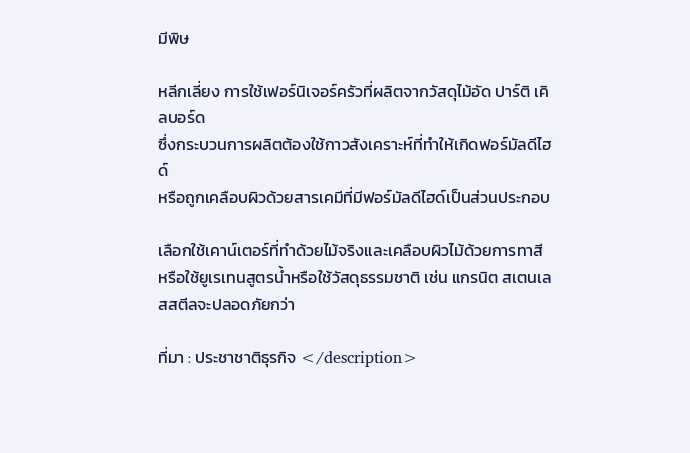มีพิษ

หลีกเลี่ยง การใช้เฟอร์นิเจอร์ครัวที่ผลิตจากวัสดุไม้อัด ปาร์ติ เคิลบอร์ด
ซึ่งกระบวนการผลิตต้องใช้กาวสังเคราะห์ที่ทำให้เกิดฟอร์มัลดีไฮด์
หรือถูกเคลือบผิวด้วยสารเคมีที่มีฟอร์มัลดีไฮด์เป็นส่วนประกอบ

เลือกใช้เคาน์เตอร์ที่ทำด้วยไม้จริงและเคลือบผิวไม้ด้วยการทาสี
หรือใช้ยูเรเทนสูตรน้ำหรือใช้วัสดุธรรมชาติ เช่น แกรนิต สเตนเลสสตีลจะปลอดภัยกว่า

ที่มา : ประชาชาติธุรกิจ </description>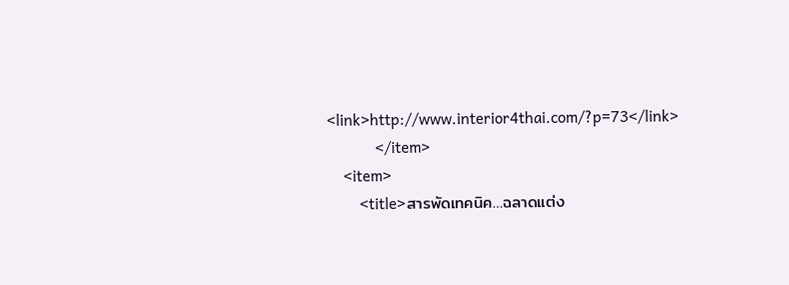<link>http://www.interior4thai.com/?p=73</link>
            </item>
    <item>
        <title>สารพัดเทคนิค…ฉลาดแต่ง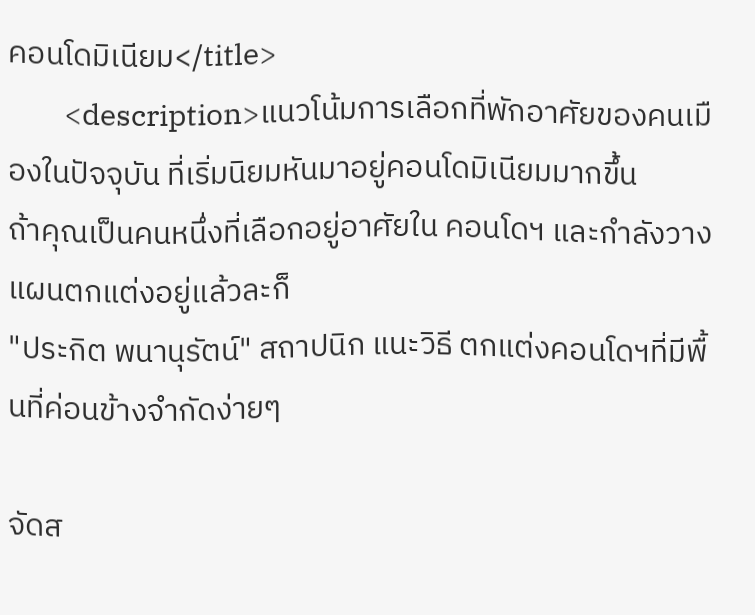คอนโดมิเนียม</title>
        <description>แนวโน้มการเลือกที่พักอาศัยของคนเมืองในปัจจุบัน ที่เริ่มนิยมหันมาอยู่คอนโดมิเนียมมากขึ้น
ถ้าคุณเป็นคนหนึ่งที่เลือกอยู่อาศัยใน คอนโดฯ และกำลังวางแผนตกแต่งอยู่แล้วละก็
"ประกิต พนานุรัตน์" สถาปนิก แนะวิธี ตกแต่งคอนโดฯที่มีพื้นที่ค่อนข้างจำกัดง่ายๆ

จัดส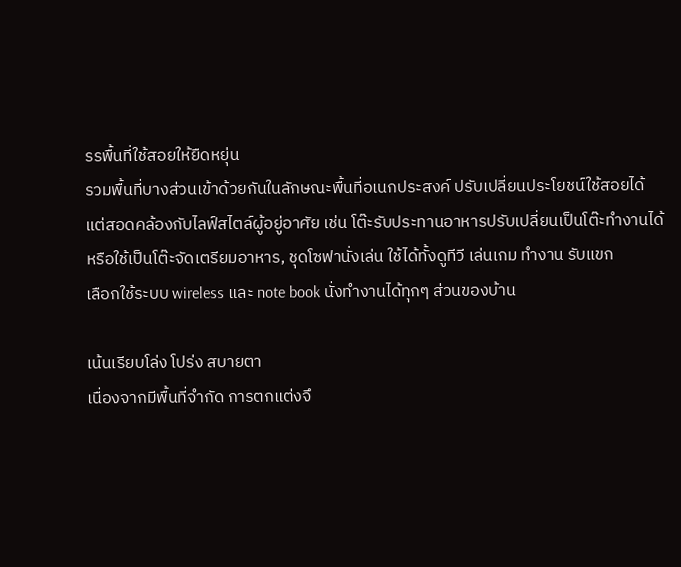รรพื้นที่ใช้สอยให้ยืดหยุ่น
รวมพื้นที่บางส่วนเข้าด้วยกันในลักษณะพื้นที่อเนกประสงค์ ปรับเปลี่ยนประโยชน์ใช้สอยได้
แต่สอดคล้องกับไลฟ์สไตล์ผู้อยู่อาศัย เช่น โต๊ะรับประทานอาหารปรับเปลี่ยนเป็นโต๊ะทำงานได้
หรือใช้เป็นโต๊ะจัดเตรียมอาหาร, ชุดโซฟานั่งเล่น ใช้ได้ทั้งดูทีวี เล่นเกม ทำงาน รับแขก
เลือกใช้ระบบ wireless และ note book นั่งทำงานได้ทุกๆ ส่วนของบ้าน

เน้นเรียบโล่ง โปร่ง สบายตา
เนื่องจากมีพื้นที่จำกัด การตกแต่งจึ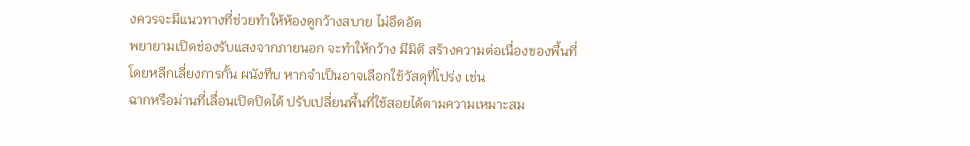งควรจะมีแนวทางที่ช่วยทำให้ห้องดูกว้างสบาย ไม่อึดอัด
พยายามเปิดช่องรับแสงจากภายนอก จะทำให้กว้าง มีมิติ สร้างความต่อเนื่องของพื้นที่
โดยหลีกเลี่ยงการกั้น ผนังทึบ หากจำเป็นอาจเลือกใช้วัสดุที่โปร่ง เช่น
ฉากหรือม่านที่เลื่อนเปิดปิดได้ ปรับเปลี่ยนพื้นที่ใช้สอยได้ตามความเหมาะสม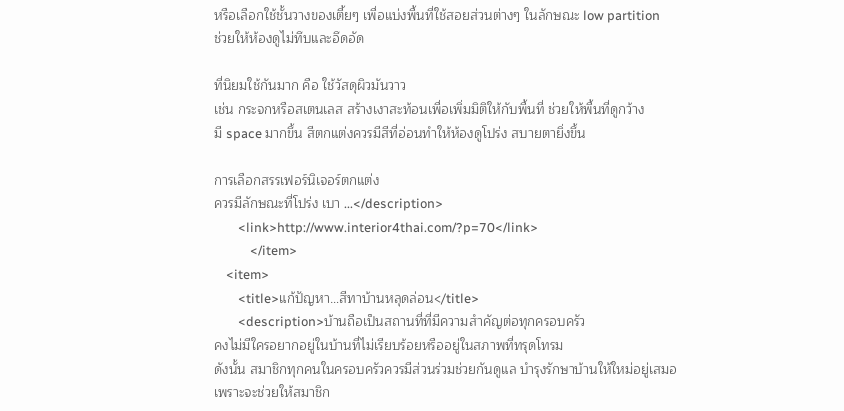หรือเลือกใช้ชั้นวางของเตี้ยๆ เพื่อแบ่งพื้นที่ใช้สอยส่วนต่างๆ ในลักษณะ low partition
ช่วยให้ห้องดูไม่ทึบและอึดอัด

ที่นิยมใช้กันมาก คือ ใช้วัสดุผิวมันวาว
เช่น กระจกหรือสเตนเลส สร้างเงาสะท้อนเพื่อเพิ่มมิติให้กับพื้นที่ ช่วยให้พื้นที่ดูกว้าง
มี space มากขึ้น สีตกแต่งควรมีสีที่อ่อนทำให้ห้องดูโปร่ง สบายตายิ่งขึ้น

การเลือกสรรเฟอร์นิเจอร์ตกแต่ง
ควรมีลักษณะที่โปร่ง เบา ...</description>
        <link>http://www.interior4thai.com/?p=70</link>
            </item>
    <item>
        <title>แก้ปัญหา…สีทาบ้านหลุดล่อน</title>
        <description>บ้านถือเป็นสถานที่ที่มีความสำคัญต่อทุกครอบครัว
คงไม่มีใครอยากอยู่ในบ้านที่ไม่เรียบร้อยหรืออยู่ในสภาพที่ทรุดโทรม
ดังนั้น สมาชิกทุกคนในครอบครัวควรมีส่วนร่วมช่วยกันดูแล บำรุงรักษาบ้านให้ใหม่อยู่เสมอ
เพราะจะช่วยให้สมาชิก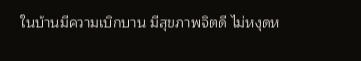ในบ้านมีความเบิกบาน มีสุขภาพจิตดี ไม่หงุดห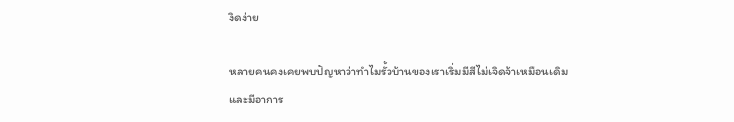งิดง่าย

หลายคนคงเคยพบปัญหาว่าทำไมรั้วบ้านของเราเริ่มมีสีไม่เจิดจ้าเหมือนเดิม และมีอาการ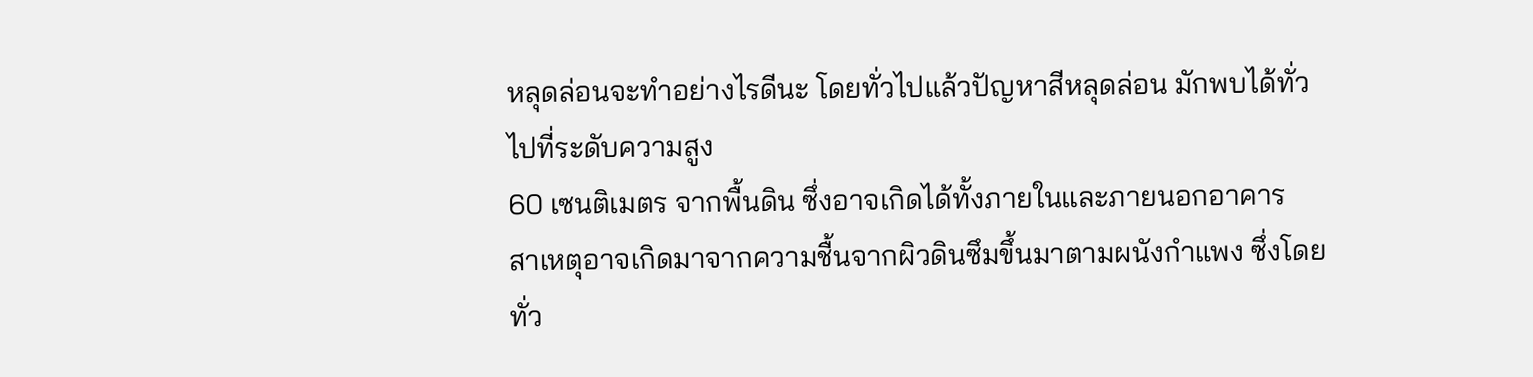หลุดล่อนจะทำอย่างไรดีนะ โดยทั่วไปแล้วปัญหาสีหลุดล่อน มักพบได้ทั่วไปที่ระดับความสูง
60 เซนติเมตร จากพื้นดิน ซึ่งอาจเกิดได้ทั้งภายในและภายนอกอาคาร
สาเหตุอาจเกิดมาจากความชื้นจากผิวดินซึมขึ้นมาตามผนังกำแพง ซึ่งโดยทั่ว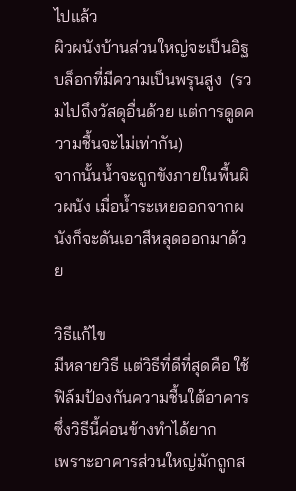ไปแล้ว
ผิวผนังบ้านส่วนใหญ่จะเป็นอิฐบล็อกที่มีความเป็นพรุนสูง  (รวมไปถึงวัสดุอื่นด้วย แต่การดูดความชื้นจะไม่เท่ากัน)
จากนั้นน้ำจะถูกขังภายในพื้นผิวผนัง เมื่อน้ำระเหยออกจากผนังก็จะดันเอาสีหลุดออกมาด้วย

วิธีแก้ไข
มีหลายวิธี แต่วิธีที่ดีที่สุดคือ ใช้ฟิล์มป้องกันความชื้นใต้อาคาร ซึ่งวิธีนี้ค่อนข้างทำได้ยาก
เพราะอาคารส่วนใหญ่มักถูกส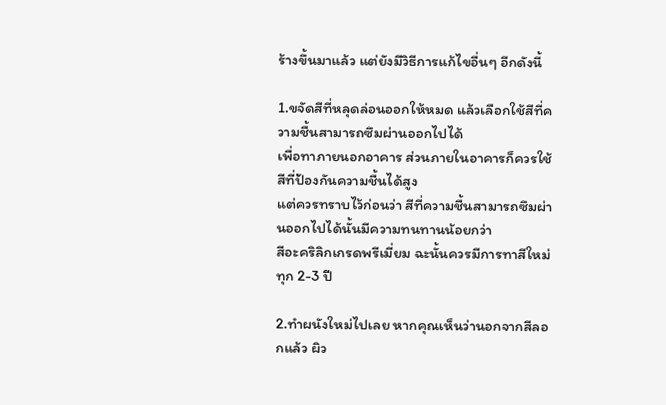ร้างขึ้นมาแล้ว แต่ยังมีวิธีการแก้ไขอื่นๆ อีกดังนี้

1.ขจัดสีที่หลุดล่อนออกให้หมด แล้วเลือกใช้สีที่ความชื้นสามารถซึมผ่านออกไปได้
เพื่อทาภายนอกอาคาร ส่วนภายในอาคารก็ควรใช้สีที่ป้องกันความชื้นได้สูง
แต่ควรทราบไว้ก่อนว่า สีที่ความชื้นสามารถซึมผ่านออกไปได้นั้นมีความทนทานน้อยกว่า
สีอะคริลิกเกรดพรีเมี่ยม ฉะนั้นควรมีการทาสีใหม่ทุก 2-3 ปี

2.ทำผนังใหม่ไปเลย หากคุณเห็นว่านอกจากสีลอกแล้ว ผิว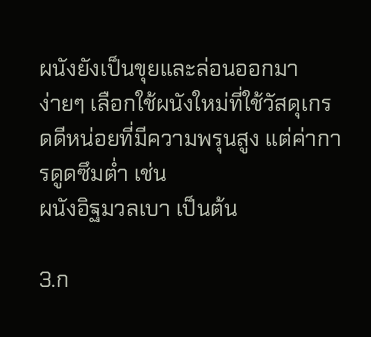ผนังยังเป็นขุยและล่อนออกมา
ง่ายๆ เลือกใช้ผนังใหม่ที่ใช้วัสดุเกรดดีหน่อยที่มีความพรุนสูง แต่ค่าการดูดซึมต่ำ เช่น
ผนังอิฐมวลเบา เป็นต้น

3.ก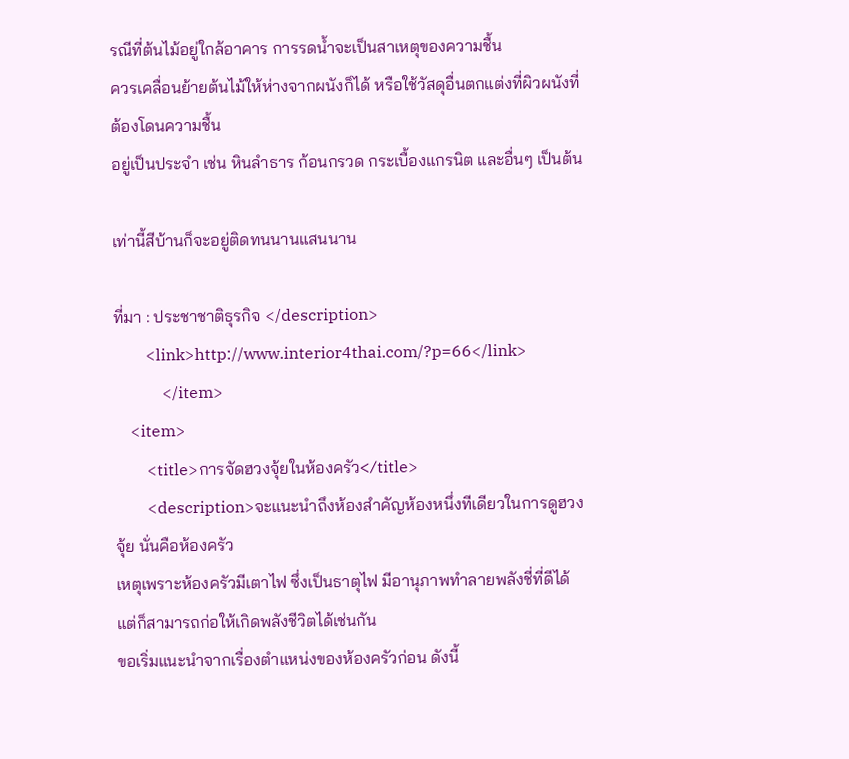รณีที่ต้นไม้อยู่ใกล้อาคาร การรดน้ำจะเป็นสาเหตุของความชื้น
ควรเคลื่อนย้ายต้นไม้ให้ห่างจากผนังก็ได้ หรือใช้วัสดุอื่นตกแต่งที่ผิวผนังที่ต้องโดนความชื้น
อยู่เป็นประจำ เช่น หินลำธาร ก้อนกรวด กระเบื้องแกรนิต และอื่นๆ เป็นต้น

เท่านี้สีบ้านก็จะอยู่ติดทนนานแสนนาน

ที่มา : ประชาชาติธุรกิจ </description>
        <link>http://www.interior4thai.com/?p=66</link>
            </item>
    <item>
        <title>การจัดฮวงจุ้ยในห้องครัว</title>
        <description>จะแนะนำถึงห้องสำคัญห้องหนึ่งทีเดียวในการดูฮวงจุ้ย นั่นคือห้องครัว
เหตุเพราะห้องครัวมีเตาไฟ ซึ่งเป็นธาตุไฟ มีอานุภาพทำลายพลังชี่ที่ดีได้
แต่ก็สามารถก่อให้เกิดพลังชีวิตได้เช่นกัน
ขอเริ่มแนะนำจากเรื่องตำแหน่งของห้องครัวก่อน ดังนี้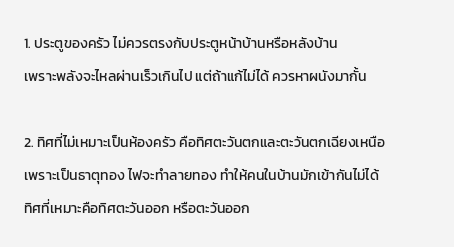1. ประตูของครัว ไม่ควรตรงกับประตูหน้าบ้านหรือหลังบ้าน
เพราะพลังจะไหลผ่านเร็วเกินไป แต่ถ้าแก้ไม่ได้ ควรหาผนังมากั้น

2. ทิศที่ไม่เหมาะเป็นห้องครัว คือทิศตะวันตกและตะวันตกเฉียงเหนือ
เพราะเป็นธาตุทอง ไฟจะทำลายทอง ทำให้คนในบ้านมักเข้ากันไม่ได้
ทิศที่เหมาะคือทิศตะวันออก หรือตะวันออก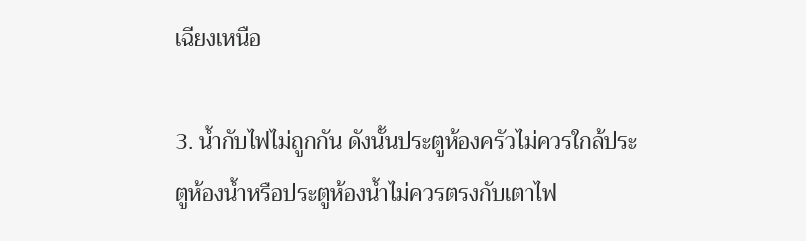เฉียงเหนือ

3. น้ำกับไฟไม่ถูกกัน ดังนั้นประตูห้องครัวไม่ควรใกล้ประตูห้องน้ำหรือประตูห้องน้ำไม่ควรตรงกับเตาไฟ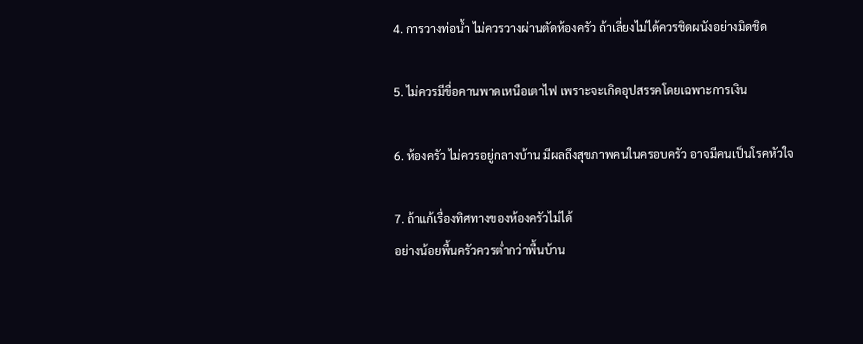4. การวางท่อน้ำ ไม่ควรวางผ่านตัดห้องครัว ถ้าเลี่ยงไม่ได้ควรชิดผนังอย่างมิดชิด

5. ไม่ควรมีขื่อคานพาดเหนือเตาไฟ เพราะจะเกิดอุปสรรคโดยเฉพาะการเงิน

6. ห้องครัว ไม่ควรอยู่กลางบ้าน มีผลถึงสุขภาพคนในครอบครัว อาจมีคนเป็นโรคหัวใจ

7. ถ้าแก้เรื่องทิศทางของห้องครัวไม่ได้
อย่างน้อยพื้นครัวควรต่ำกว่าพื้นบ้าน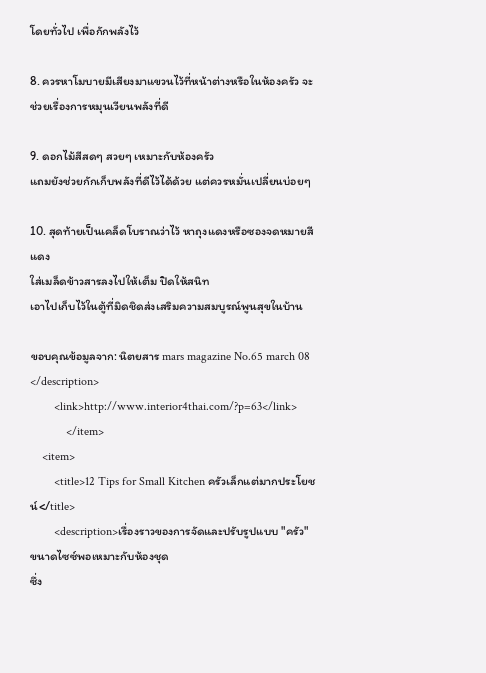โดยทั่วไป เพื่อกักพลังไว้

8. ควรหาโมบายมีเสียงมาแขวนไว้ที่หน้าต่างหรือในห้องครัว จะช่วยเรื่องการหมุนเวียนพลังที่ดี

9. ดอกไม้สีสดๆ สวยๆ เหมาะกับห้องครัว
แถมยังช่วยกักเก็บพลังที่ดีไว้ได้ด้วย แต่ควรหมั่นเปลี่ยนบ่อยๆ

10. สุดท้ายเป็นเคล็ดโบราณว่าไว้ หาถุงแดงหรือซองจดหมายสีแดง
ใส่เมล็ดข้าวสารลงไปให้เต็ม ปิดให้สนิท
เอาไปเก็บไว้ในตู้ที่มิดชิดส่งเสริมความสมบูรณ์พูนสุขในบ้าน

ขอบคุณข้อมูลจาก: นิตยสาร mars magazine No.65 march 08 </description>
        <link>http://www.interior4thai.com/?p=63</link>
            </item>
    <item>
        <title>12 Tips for Small Kitchen ครัวเล็กแต่มากประโยชน์</title>
        <description>เรื่องราวของการจัดและปรับรูปแบบ "ครัว" ขนาดไซซ์พอเหมาะกับห้องชุด
ซึ่ง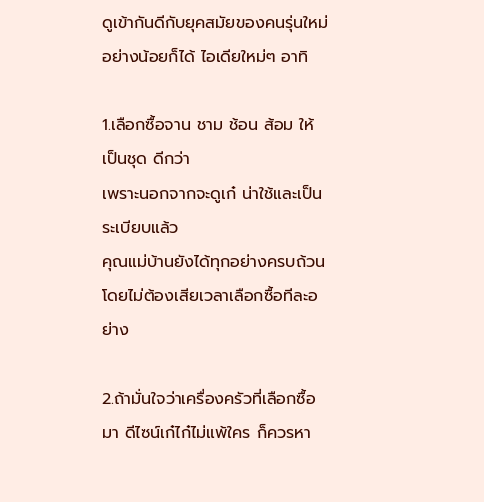ดูเข้ากันดีกับยุคสมัยของคนรุ่นใหม่ อย่างน้อยก็ได้ ไอเดียใหม่ๆ อาทิ

1.เลือกซื้อจาน ชาม ช้อน ส้อม ให้เป็นชุด ดีกว่า
เพราะนอกจากจะดูเก๋ น่าใช้และเป็นระเบียบแล้ว
คุณแม่บ้านยังได้ทุกอย่างครบถ้วนโดยไม่ต้องเสียเวลาเลือกซื้อทีละอย่าง

2.ถ้ามั่นใจว่าเครื่องครัวที่เลือกซื้อมา ดีไซน์เก๋ไก๋ไม่แพ้ใคร ก็ควรหา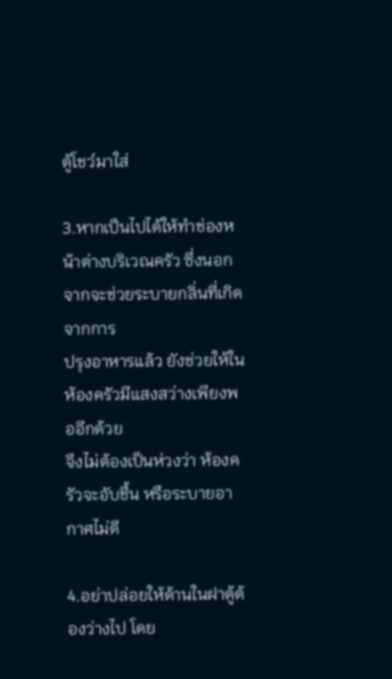ตู้โชว์มาใส่

3.หากเป็นไปได้ให้ทำช่องหน้าต่างบริเวณครัว ซึ่งนอกจากจะช่วยระบายกลิ่นที่เกิดจากการ
ปรุงอาหารแล้ว ยังช่วยให้ในห้องครัวมีแสงสว่างเพียงพออีกด้วย
จึงไม่ต้องเป็นห่วงว่า ห้องครัวจะอับชื้น หรือระบายอากาศไม่ดี

4.อย่าปล่อยให้ด้านในฝาตู้ต้องว่างไป โดย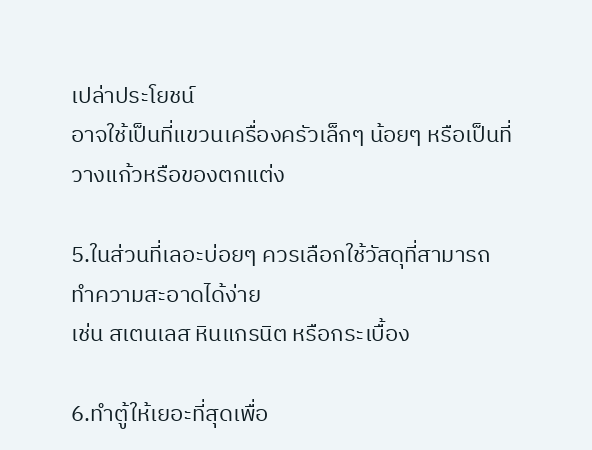เปล่าประโยชน์
อาจใช้เป็นที่แขวนเครื่องครัวเล็กๆ น้อยๆ หรือเป็นที่วางแก้วหรือของตกแต่ง

5.ในส่วนที่เลอะบ่อยๆ ควรเลือกใช้วัสดุที่สามารถทำความสะอาดได้ง่าย
เช่น สเตนเลส หินแกรนิต หรือกระเบื้อง

6.ทำตู้ให้เยอะที่สุดเพื่อ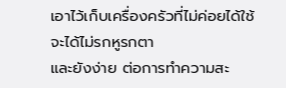เอาไว้เก็บเครื่องครัวที่ไม่ค่อยได้ใช้ จะได้ไม่รกหูรกตา
และยังง่าย ต่อการทำความสะ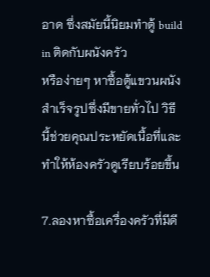อาด ซึ่งสมัยนี้นิยมทำตู้ build in ติดกับผนังครัว
หรือง่ายๆ หาซื้อตู้แขวนผนังสำเร็จรูปซึ่งมีขายทั่วไป วิธีนี้ช่วยคุณประหยัดเนื้อที่และทำให้ห้องครัวดูเรียบร้อยขึ้น

7.ลองหาซื้อเครื่องครัวที่มีดี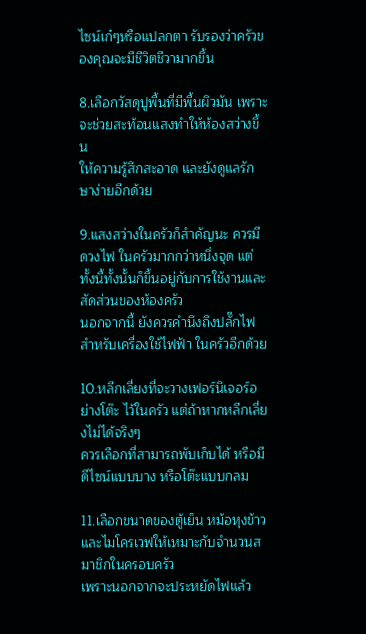ไซน์เก๋ๆหรือแปลกตา รับรองว่าครัวของคุณจะมีชีวิตชีวามากขึ้น

8.เลือกวัสดุปูพื้นที่มีพื้นผิวมัน เพราะจะช่วยสะท้อนแสงทำให้ห้องสว่างขึ้น
ให้ความรู้สึกสะอาด และยังดูแลรักษาง่ายอีกด้วย

9.แสงสว่างในครัวก็สำคัญนะ ควรมีดวงไฟ ในครัวมากกว่าหนึ่งจุด แต่ทั้งนี้ทั้งนั้นก็ขึ้นอยู่กับการใช้งานและสัดส่วนของห้องครัว
นอกจากนี้ ยังควรคำนึงถึงปลั๊กไฟสำหรับเครื่องใช้ไฟฟ้า ในครัวอีกด้วย

10.หลีกเลี่ยงที่จะวางเฟอร์นิเจอร์อย่างโต๊ะ ไว้ในครัว แต่ถ้าหากหลีกเลี่ยงไม่ได้จริงๆ
ควรเลือกที่สามารถพับเก็บได้ หรือมีดีไซน์แบบบาง หรือโต๊ะแบบกลม

11.เลือกขนาดของตู้เย็น หม้อหุงข้าวและไมโครเวฟให้เหมาะกับจำนวนสมาชิกในครอบครัว
เพราะนอกจากจะประหยัดไฟแล้ว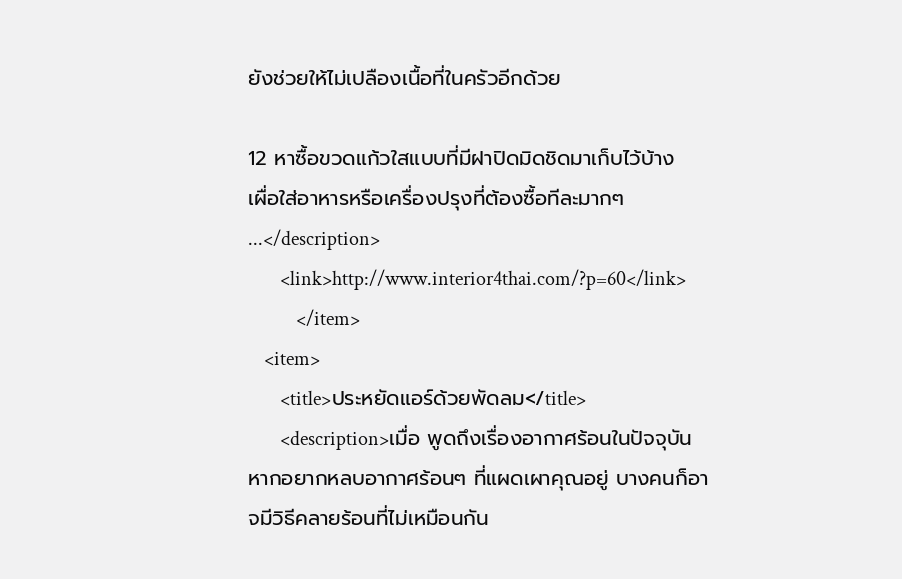ยังช่วยให้ไม่เปลืองเนื้อที่ในครัวอีกด้วย

12 หาซื้อขวดแก้วใสแบบที่มีฝาปิดมิดชิดมาเก็บไว้บ้าง
เผื่อใส่อาหารหรือเครื่องปรุงที่ต้องซื้อทีละมากๆ ...</description>
        <link>http://www.interior4thai.com/?p=60</link>
            </item>
    <item>
        <title>ประหยัดแอร์ด้วยพัดลม</title>
        <description>เมื่อ พูดถึงเรื่องอากาศร้อนในปัจจุบัน หากอยากหลบอากาศร้อนๆ ที่แผดเผาคุณอยู่ บางคนก็อาจมีวิธีคลายร้อนที่ไม่เหมือนกัน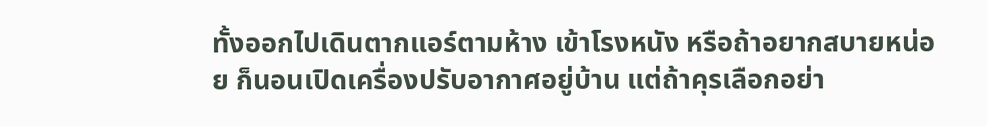ทั้งออกไปเดินตากแอร์ตามห้าง เข้าโรงหนัง หรือถ้าอยากสบายหน่อย ก็นอนเปิดเครื่องปรับอากาศอยู่บ้าน แต่ถ้าคุรเลือกอย่า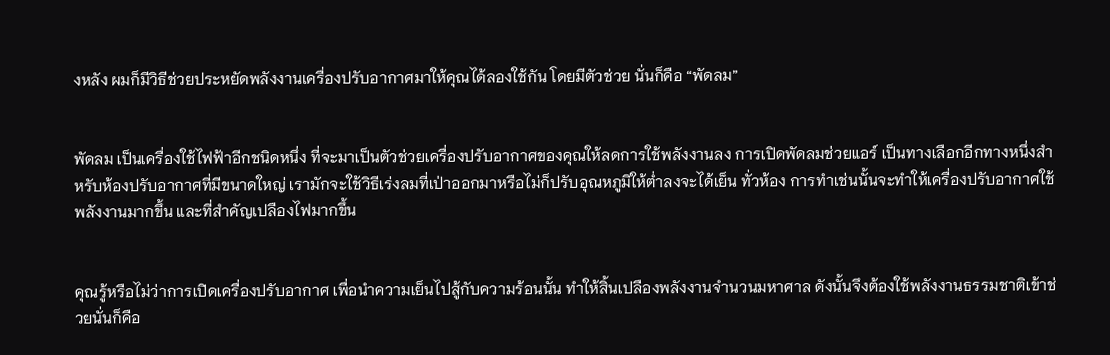งหลัง ผมก็มีวิธีช่วยประหยัดพลังงานเครื่องปรับอากาศมาให้คุณได้ลองใช้กัน โดยมีตัวช่วย นั่นก็คือ “พัดลม”


พัดลม เป็นเครื่องใช้ไฟฟ้าอีกชนิดหนึ่ง ที่จะมาเป็นตัวช่วยเครื่องปรับอากาศของคุณให้ลดการใช้พลังงานลง การเปิดพัดลมช่วยแอร์ เป็นทางเลือกอีกทางหนึ่งสำหรับห้องปรับอากาศที่มีขนาดใหญ่ เรามักจะใช้วิธีเร่งลมที่เป่าออกมาหรือไม่ก็ปรับอุณหภูมิให้ต่ำลงจะได้เย็น ทั่วห้อง การทำเช่นนั้นจะทำให้เครื่องปรับอากาศใช้พลังงานมากขึ้น และที่สำคัญเปลืองไฟมากขึ้น


คุณรู้หรือไม่ว่าการเปิดเครื่องปรับอากาศ เพื่อนำความเย็นไปสู้กับความร้อนนั้น ทำให้สิ้นเปลืองพลังงานจำนวนมหาศาล ดังนั้นจึงต้องใช้พลังงานธรรมชาติเข้าช่วยนั่นก็คือ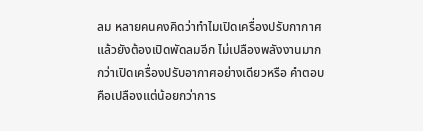ลม หลายคนคงคิดว่าทำไมเปิดเครื่องปรับกากาศแล้วยังต้องเปิดพัดลมอีก ไม่เปลืองพลังงานมากกว่าเปิดเครื่องปรับอากาศอย่างเดียวหรือ คำตอบคือเปลืองแต่น้อยกว่าการ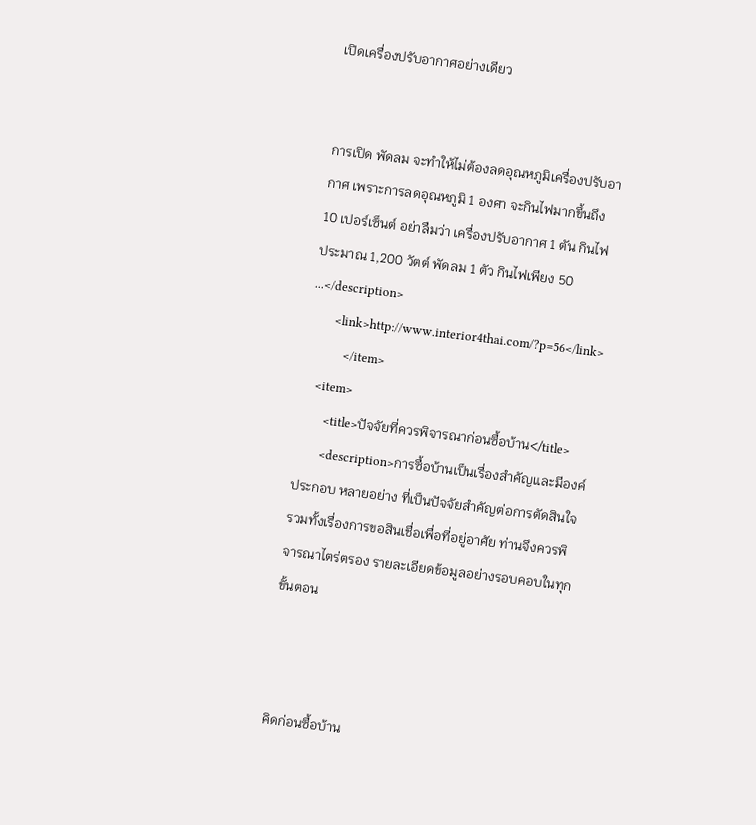เปิดเครื่องปรับอากาศอย่างเดียว


การเปิด พัดลม จะทำให้ไม่ต้องลดอุณหภูมิเครื่องปรับอากาศ เพราะการลดอุณหภูมิ 1 องศา จะกินไฟมากขึ้นถึง 10 เปอร์เซ็นต์ อย่าลืมว่า เครื่องปรับอากาศ 1 ตัน กินไฟประมาณ 1,200 วัตต์ พัดลม 1 ตัว กินไฟเพียง 50 ...</description>
        <link>http://www.interior4thai.com/?p=56</link>
            </item>
    <item>
        <title>ปัจจัยที่ควรพิจารณาก่อนซื้อบ้าน</title>
        <description>การซื้อบ้านเป็นเรื่องสำคัญและมีองค์ประกอบ หลายอย่าง ที่เป็นปัจจัยสำคัญต่อการตัดสินใจ รวมทั้งเรื่องการขอสินเชื่อเพื่อที่อยู่อาศัย ท่านจึงควรพิจารณาไตร่ตรอง รายละเอียดข้อมูลอย่างรอบคอบในทุกขั้นตอน



คิดก่อนซื้อบ้าน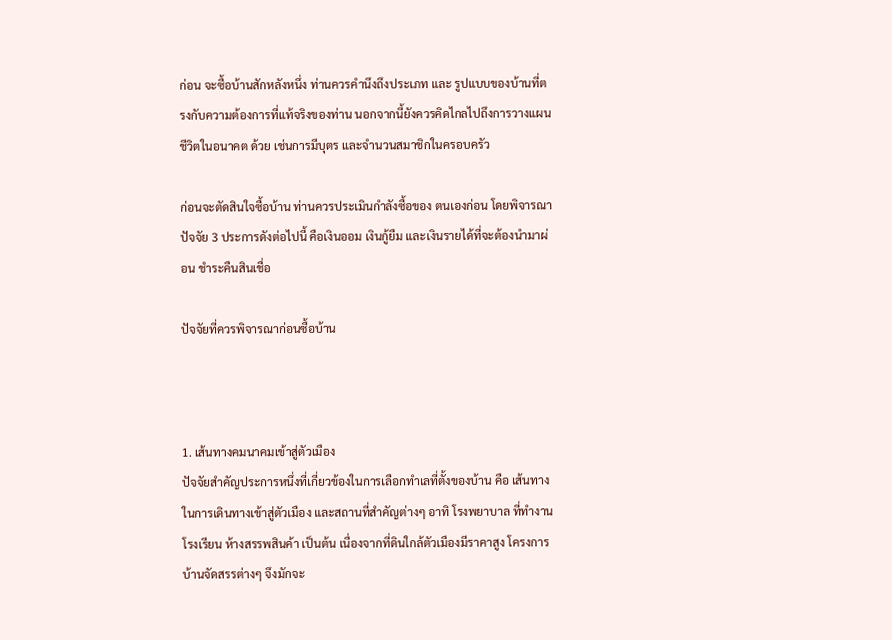ก่อน จะซื้อบ้านสักหลังหนึ่ง ท่านควรคำนึงถึงประเภท และ รูปแบบของบ้านที่ตรงกับความต้องการที่แท้จริงของท่าน นอกจากนี้ยังควรคิดไกลไปถึงการวางแผนชีวิตในอนาคต ด้วย เช่นการมีบุตร และจำนวนสมาชิกในครอบครัว

ก่อนจะตัดสินใจซื้อบ้าน ท่านควรประเมินกำลังซื้อของ ตนเองก่อน โดยพิจารณาปัจจัย 3 ประการดังต่อไปนี้ คือเงินออม เงินกู้ยืม และเงินรายได้ที่จะต้องนำมาผ่อน ชำระคืนสินเชื่อ

ปัจจัยที่ควรพิจารณาก่อนซื้อบ้าน



1. เส้นทางคมนาคมเข้าสู่ตัวเมือง
ปัจจัยสำคัญประการหนึ่งที่เกี่ยวข้องในการเลือกทำเลที่ตั้งของบ้าน คือ เส้นทางในการเดินทางเข้าสู่ตัวเมือง และสถานที่สำคัญต่างๆ อาทิ โรงพยาบาล ที่ทำงาน โรงเรียน ห้างสรรพสินค้า เป็นต้น เนื่องจากที่ดินใกล้ตัวเมืองมีราคาสูง โครงการบ้านจัดสรรต่างๆ จึงมักจะ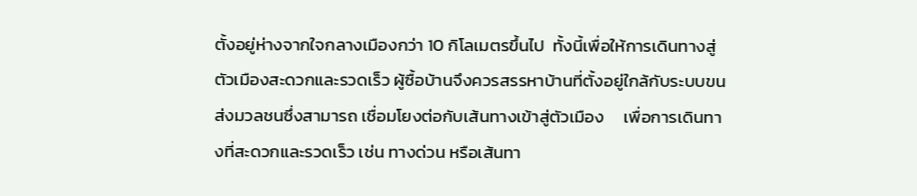ตั้งอยู่ห่างจากใจกลางเมืองกว่า 10 กิโลเมตรขึ้นไป  ทั้งนี้เพื่อให้การเดินทางสู่ตัวเมืองสะดวกและรวดเร็ว ผู้ซื้อบ้านจึงควรสรรหาบ้านที่ตั้งอยู่ใกล้กับระบบขนส่งมวลชนซึ่งสามารถ เชื่อมโยงต่อกับเส้นทางเข้าสู่ตัวเมือง     เพื่อการเดินทางที่สะดวกและรวดเร็ว เช่น ทางด่วน หรือเส้นทา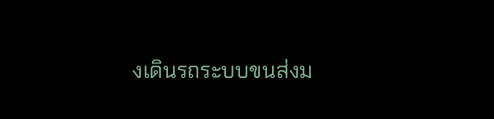งเดินรถระบบขนส่งม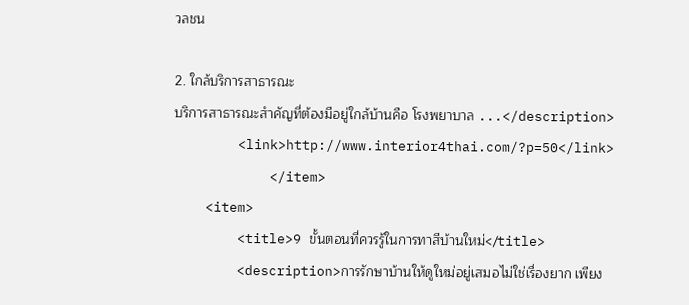วลชน

2. ใกล้บริการสาธารณะ
บริการสาธารณะสำคัญที่ต้องมีอยู่ใกล้บ้านคือ โรงพยาบาล ...</description>
        <link>http://www.interior4thai.com/?p=50</link>
            </item>
    <item>
        <title>9 ขั้นตอนที่ควรรู้ในการทาสีบ้านใหม่</title>
        <description>การรักษาบ้านให้ดูใหม่อยู่เสมอไม่ใช่เรื่องยาก เพียง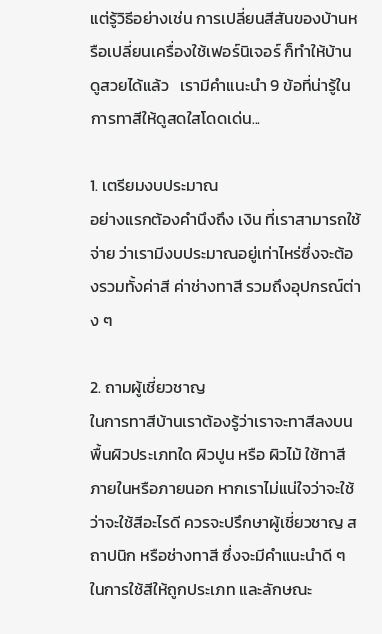แต่รู้วิธีอย่างเช่น การเปลี่ยนสีสันของบ้านหรือเปลี่ยนเครื่องใช้เฟอร์นิเจอร์ ก็ทำให้บ้านดูสวยได้แล้ว   เรามีคำแนะนำ 9 ข้อที่น่ารู้ในการทาสีให้ดูสดใสโดดเด่น...

1. เตรียมงบประมาณ
อย่างแรกต้องคำนึงถึง เงิน ที่เราสามารถใช้จ่าย ว่าเรามีงบประมาณอยู่เท่าไหร่ซึ่งจะต้องรวมทั้งค่าสี ค่าช่างทาสี รวมถึงอุปกรณ์ต่าง ๆ

2. ถามผู้เชี่ยวชาญ
ในการทาสีบ้านเราต้องรู้ว่าเราจะทาสีลงบนพื้นผิวประเภทใด ผิวปูน หรือ ผิวไม้ ใช้ทาสีภายในหรือภายนอก หากเราไม่แน่ใจว่าจะใช้ ว่าจะใช้สีอะไรดี ควรจะปรึกษาผู้เชี่ยวชาญ สถาปนิก หรือช่างทาสี ซึ่งจะมีคำแนะนำดี ๆ ในการใช้สีให้ถูกประเภท และลักษณะ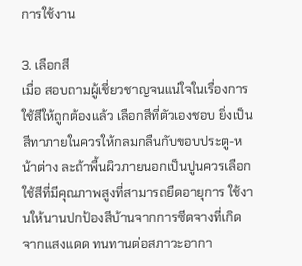การใช้งาน

3. เลือกสี
เมื่อ สอบถามผู้เชี่ยวชาญจนแน่ใจในเรื่องการใช้สีให้ถูกต้องแล้ว เลือกสีที่ตัวเองชอบ ยิ่งเป็นสีทาภายในควรให้กลมกลืนกับขอบประตู-หน้าต่าง ละถ้าพื้นผิวภายนอกเป็นปูนควรเลือกใช้สีที่มีคุณภาพสูงที่สามารถยืดอายุการ ใช้งานให้นานปกป้องสีบ้านจากการซีดจางที่เกิดจากแสงแดด ทนทานต่อสภาวะอากา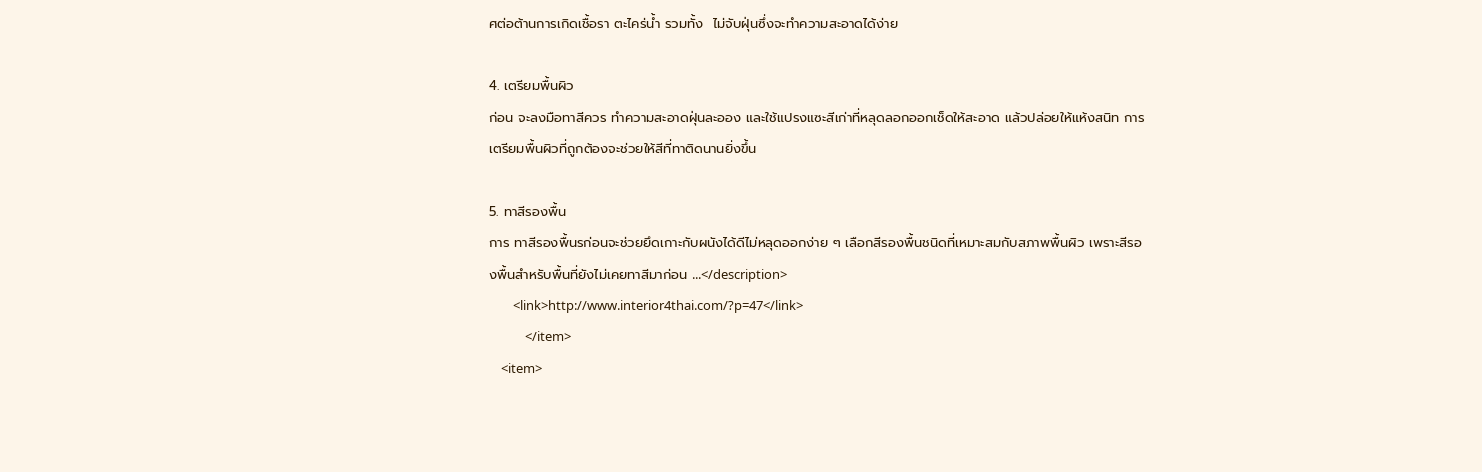ศต่อต้านการเกิดเชื้อรา ตะไคร่น้ำ รวมทั้ง  ไม่จับฝุ่นซึ่งจะทำความสะอาดได้ง่าย

4. เตรียมพื้นผิว
ก่อน จะลงมือทาสีควร ทำความสะอาดฝุ่นละออง และใช้แปรงแซะสีเก่าที่หลุดลอกออกเช็ดให้สะอาด แล้วปล่อยให้แห้งสนิท การเตรียมพื้นผิวที่ถูกต้องจะช่วยให้สีที่ทาติดนานยิ่งขึ้น

5. ทาสีรองพื้น
การ ทาสีรองพื้นรก่อนจะช่วยยึดเกาะกับผนังได้ดีไม่หลุดออกง่าย ๆ เลือกสีรองพื้นชนิดที่เหมาะสมกับสภาพพื้นผิว เพราะสีรองพื้นสำหรับพื้นที่ยังไม่เคยทาสีมาก่อน ...</description>
        <link>http://www.interior4thai.com/?p=47</link>
            </item>
    <item>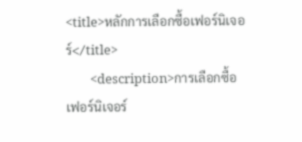<title>หลักการเลือกซื้อเฟอร์นิเจอร์</title>
        <description>การเลือกซื้อเฟอร์นิเจอร์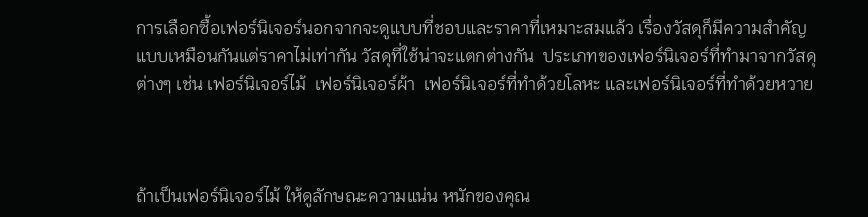การเลือกซื้อเฟอร์นิเจอร์นอกจากจะดูแบบที่ชอบและราคาที่เหมาะสมแล้ว เรื่องวัสดุก็มีความสำคัญ
แบบเหมือนกันแต่ราคาไม่เท่ากัน วัสดุที่ใช้น่าจะแตกต่างกัน  ประเภทของเฟอร์นิเจอร์ที่ทำมาจากวัสดุ
ต่างๆ เช่น เฟอร์นิเจอร์ไม้  เฟอร์นิเจอร์ผ้า  เฟอร์นิเจอร์ที่ทำด้วยโลหะ และเฟอร์นิเจอร์ที่ทำด้วยหวาย



ถ้าเป็นเฟอร์นิเจอร์ไม้ ให้ดูลักษณะความแน่น หนักของคุณ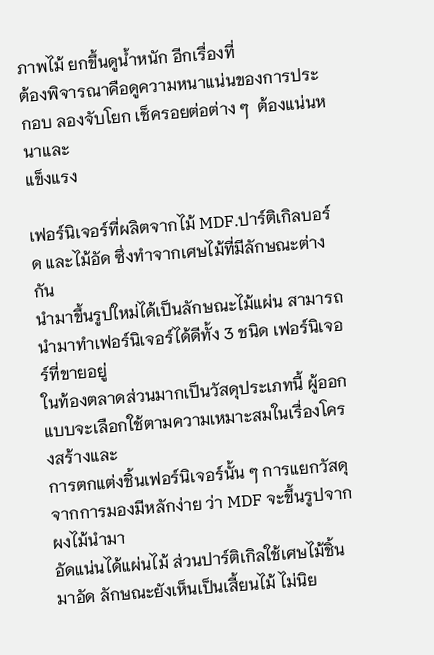ภาพไม้ ยกขึ้นดูน้ำหนัก อีกเรื่องที่
ต้องพิจารณาคือดูความหนาแน่นของการประกอบ ลองจับโยก เช็ครอยต่อต่าง ๆ  ต้องแน่นหนาและ
แข็งแรง

เฟอร์นิเจอร์ที่ผลิตจากไม้ MDF.ปาร์ติเกิลบอร์ด และไม้อัด ซึ่งทำจากเศษไม้ที่มีลักษณะต่างกัน
นำมาขึ้นรูปใหม่ได้เป็นลักษณะไม้แผ่น สามารถนำมาทำเฟอร์นิเจอร์ได้ดีทั้ง 3 ชนิด เฟอร์นิเจอร์ที่ขายอยู่
ในท้องตลาดส่วนมากเป็นวัสดุประเภทนี้ ผู้ออกแบบจะเลือกใช้ตามความเหมาะสมในเรื่องโครงสร้างและ
การตกแต่งชิ้นเฟอร์นิเจอร์นั้น ๆ การแยกวัสดุจากการมองมีหลักง่าย ว่า MDF จะขึ้นรูปจากผงไม้นำมา
อัดแน่นได้แผ่นไม้ ส่วนปาร์ติเกิลใช้เศษไม้ชิ้นมาอัด ลักษณะยังเห็นเป็นเสี้ยนไม้ ไม่นิย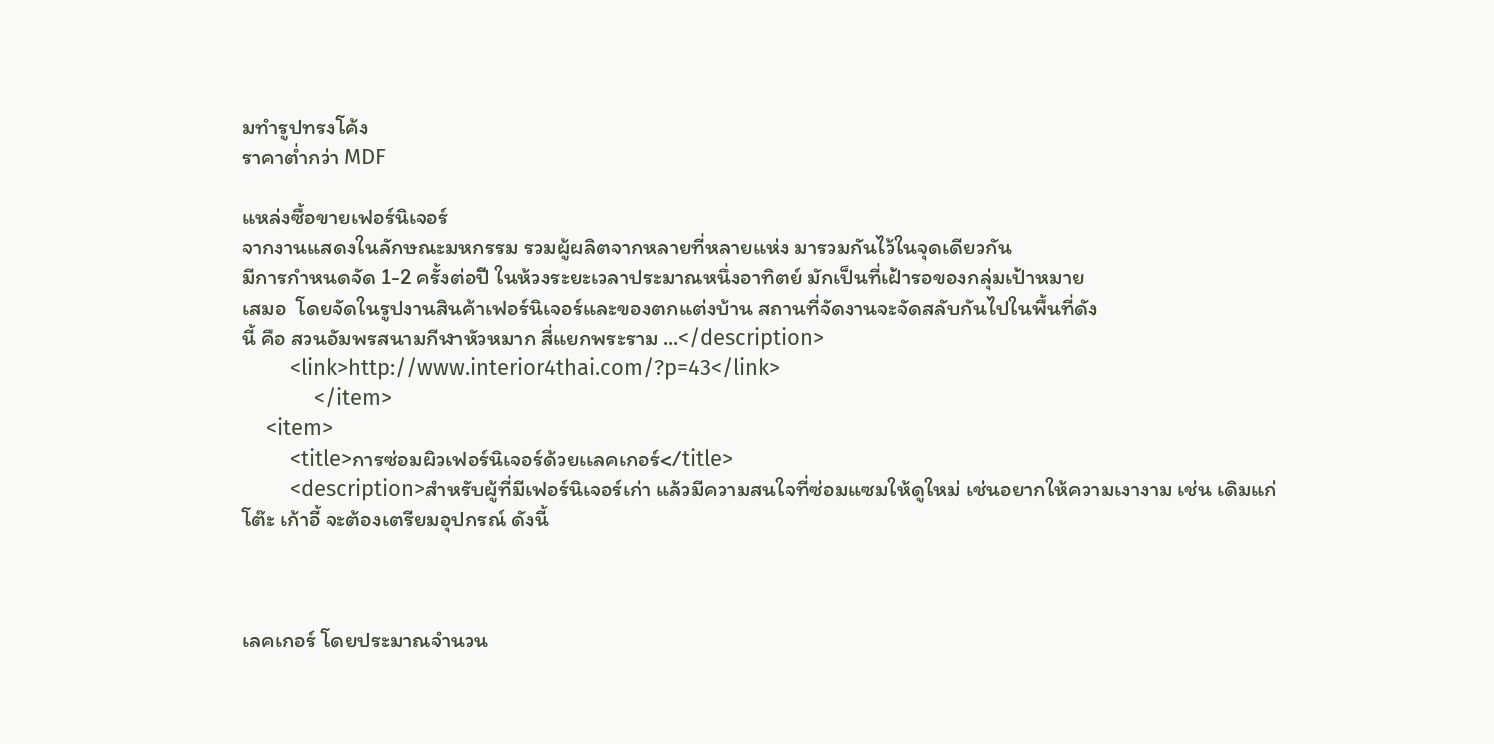มทำรูปทรงโค้ง
ราคาต่ำกว่า MDF

แหล่งซื้อขายเฟอร์นิเจอร์
จากงานแสดงในลักษณะมหกรรม รวมผู้ผลิตจากหลายที่หลายแห่ง มารวมกันไว้ในจุดเดียวกัน
มีการกำหนดจัด 1-2 ครั้งต่อปี ในห้วงระยะเวลาประมาณหนึ่งอาทิตย์ มักเป็นที่เฝ้ารอของกลุ่มเป้าหมาย
เสมอ  โดยจัดในรูปงานสินค้าเฟอร์นิเจอร์และของตกแต่งบ้าน สถานที่จัดงานจะจัดสลับกันไปในพื้นที่ดัง
นี้ คือ สวนอัมพรสนามกีฬาหัวหมาก สี่แยกพระราม ...</description>
        <link>http://www.interior4thai.com/?p=43</link>
            </item>
    <item>
        <title>การซ่อมผิวเฟอร์นิเจอร์ด้วยเเลคเกอร์</title>
        <description>สำหรับผู้ที่มีเฟอร์นิเจอร์เก่า แล้วมีความสนใจที่ซ่อมแซมให้ดูใหม่ เช่นอยากให้ความเงางาม เช่น เดิมแก่
โต๊ะ เก้าอี้ จะต้องเตรียมอุปกรณ์ ดังนี้



เลคเกอร์ โดยประมาณจำนวน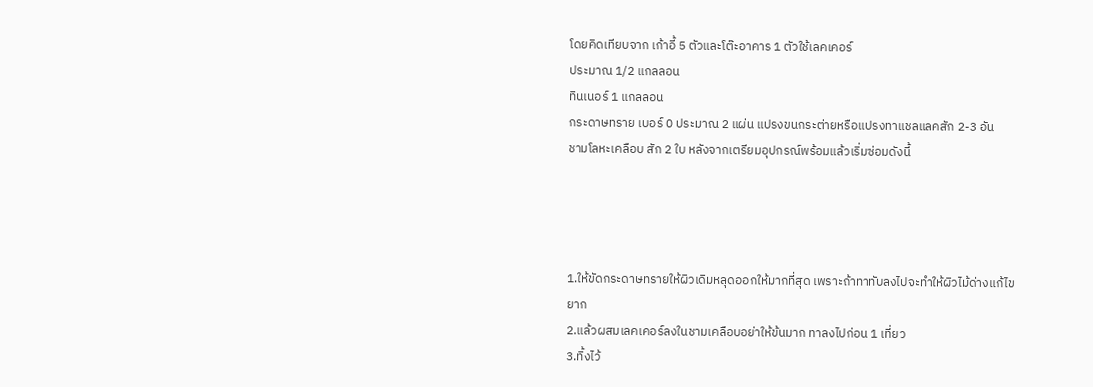โดยคิดเทียบจาก เก้าอี้ 5 ตัวและโต๊ะอาคาร 1 ตัวใช้เลคเคอร์
ประมาณ 1/2 แกลลอน
ทินเนอร์ 1 แกลลอน
กระดาษทราย เบอร์ 0 ประมาณ 2 แผ่น แปรงขนกระต่ายหรือแปรงทาแชลแลคสัก 2-3 อัน
ชามโลหะเคลือบ สัก 2 ใบ หลังจากเตรียมอุปกรณ์พร้อมแล้วเริ่มซ่อมดังนี้




1.ให้ขัดกระดาษทรายให้ผิวเดิมหลุดออกให้มากที่สุด เพราะถ้าทาทับลงไปจะทำให้ผิวไม้ด่างแก้ไขยาก
2.แล้วผสมเลคเคอร์ลงในชามเคลือบอย่าให้ข้นมาก ทาลงไปก่อน 1 เที่ยว
3.ทิ้งไว้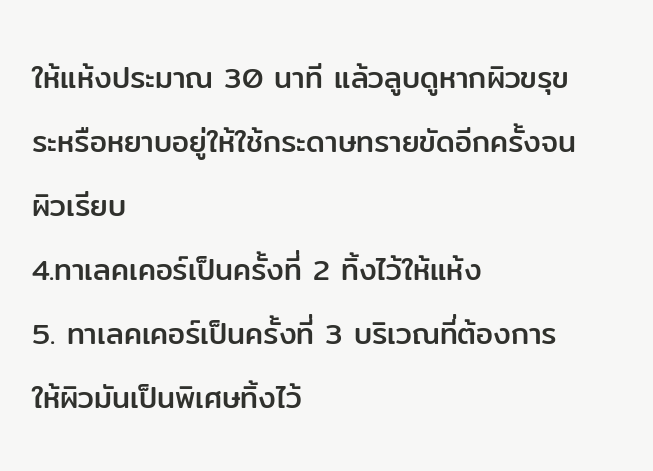ให้แห้งประมาณ 30 นาที แล้วลูบดูหากผิวขรุขระหรือหยาบอยู่ให้ใช้กระดาษทรายขัดอีกครั้งจนผิวเรียบ
4.ทาเลคเคอร์เป็นครั้งที่ 2 ทิ้งไว้ให้แห้ง
5. ทาเลคเคอร์เป็นครั้งที่ 3 บริเวณที่ต้องการให้ผิวมันเป็นพิเศษทิ้งไว้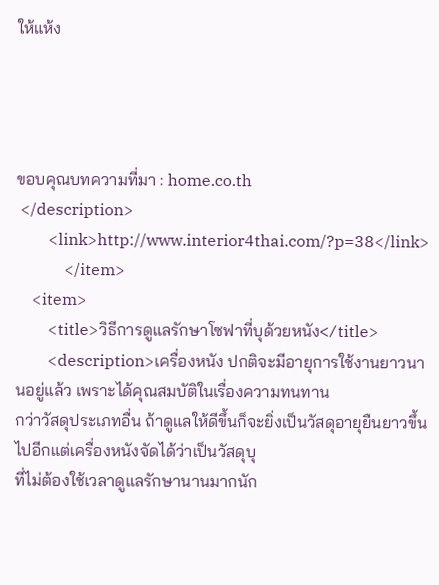ให้แห้ง




ขอบคุณบทความที่มา : home.co.th
 </description>
        <link>http://www.interior4thai.com/?p=38</link>
            </item>
    <item>
        <title>วิธีการดูแลรักษาโซฟาที่บุด้วยหนัง</title>
        <description>เครื่องหนัง ปกติจะมีอายุการใช้งานยาวนานอยู่แล้ว เพราะได้คุณสมบัติในเรื่องความทนทาน
กว่าวัสดุประเภทอื่น ถ้าดูแลให้ดีขึ้นก็จะยิ่งเป็นวัสดุอายุยืนยาวขึ้นไปอีกแต่เครื่องหนังจัดได้ว่าเป็นวัสดุบุ
ที่ไม่ต้องใช้เวลาดูแลรักษานานมากนัก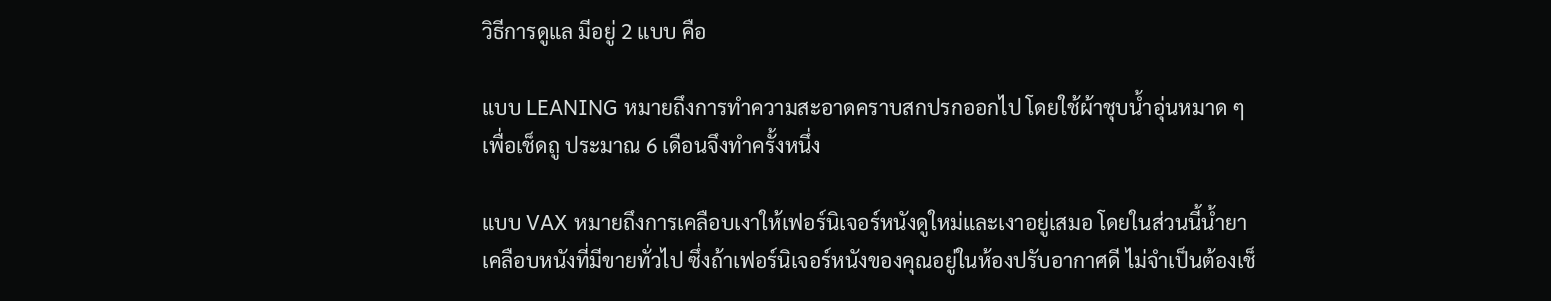วิธีการดูแล มีอยู่ 2 แบบ คือ

แบบ LEANING หมายถึงการทำความสะอาดคราบสกปรกออกไป โดยใช้ผ้าชุบน้ำอุ่นหมาด ๆ
เพื่อเช็ดถู ประมาณ 6 เดือนจึงทำครั้งหนึ่ง

แบบ VAX หมายถึงการเคลือบเงาให้เฟอร์นิเจอร์หนังดูใหม่และเงาอยู่เสมอ โดยในส่วนนี้น้ำยา
เคลือบหนังที่มีขายทั่วไป ซึ่งถ้าเฟอร์นิเจอร์หนังของคุณอยู่ในห้องปรับอากาศดี ไม่จำเป็นต้องเช็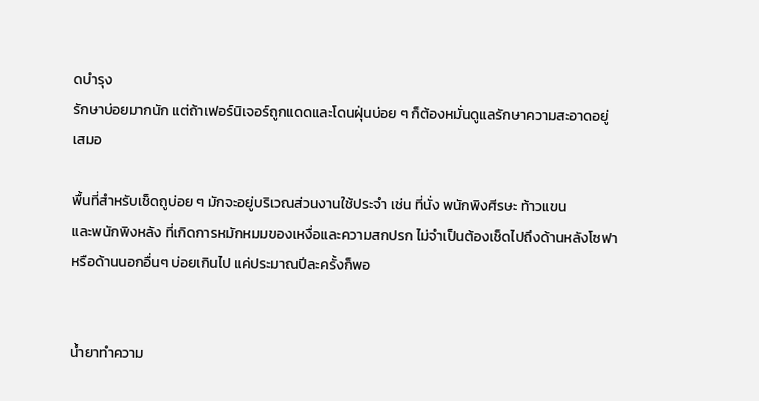ดบำรุง
รักษาบ่อยมากนัก แต่ถ้าเฟอร์นิเจอร์ถูกแดดและโดนฝุ่นบ่อย ๆ ก็ต้องหมั่นดูแลรักษาความสะอาดอยู่
เสมอ

พื้นที่สำหรับเช็ดถูบ่อย ๆ มักจะอยู่บริเวณส่วนงานใช้ประจำ เช่น ที่นั่ง พนักพิงศีรษะ ท้าวแขน
และพนักพิงหลัง ที่เกิดการหมักหมมของเหงื่อและความสกปรก ไม่จำเป็นต้องเช็ดไปถึงด้านหลังโซฟา
หรือด้านนอกอื่นๆ บ่อยเกินไป แค่ประมาณปีละครั้งก็พอ


น้ำยาทำความ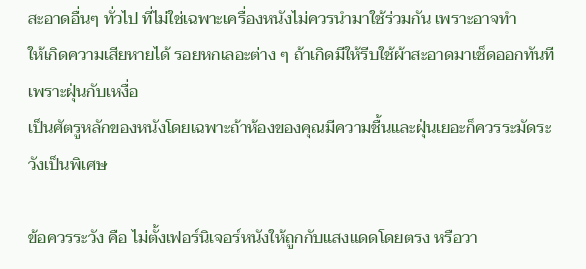สะอาดอื่นๆ ทั่วไป ที่ไม่ใช่เฉพาะเครื่องหนังไม่ควรนำมาใช้ร่วมกัน เพราะอาจทำ
ให้เกิดความเสียหายได้ รอยหกเลอะต่าง ๆ ถ้าเกิดมีให้รีบใช้ผ้าสะอาดมาเช็ดออกทันที เพราะฝุ่นกับเหงื่อ
เป็นศัตรูหลักของหนังโดยเฉพาะถ้าห้องของคุณมีความชื้นและฝุ่นเยอะก็ควรระมัดระวังเป็นพิเศษ

ข้อควรระวัง คือ ไม่ตั้งเฟอร์นิเจอร์หนังให้ถูกกับแสงแดดโดยตรง หรือวา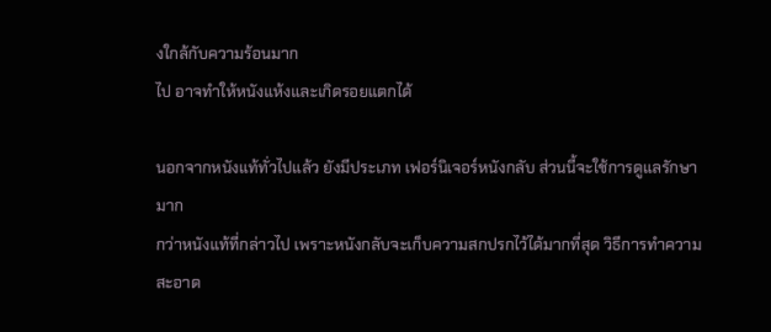งใกล้กับความร้อนมาก
ไป อาจทำให้หนังแห้งและเกิดรอยแตกได้

นอกจากหนังแท้ทั่วไปแล้ว ยังมีประเภท เฟอร์นิเจอร์หนังกลับ ส่วนนี้จะใช้การดูแลรักษามาก
กว่าหนังแท้ที่กล่าวไป เพราะหนังกลับจะเก็บความสกปรกไว้ได้มากที่สุด วิธีการทำความสะอาด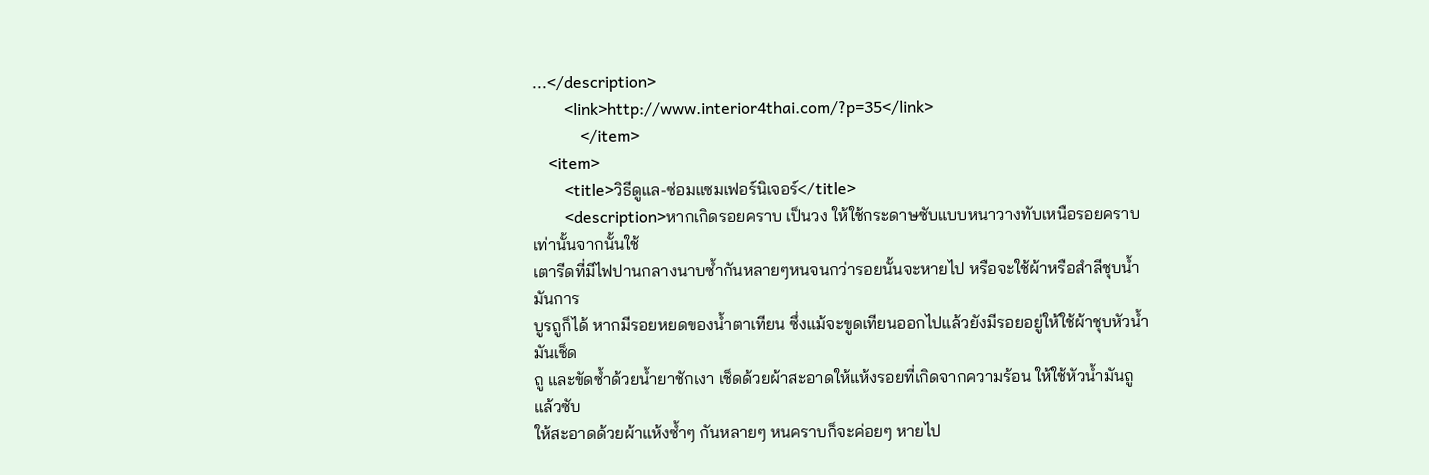...</description>
        <link>http://www.interior4thai.com/?p=35</link>
            </item>
    <item>
        <title>วิธีดูแล-ซ่อมแซมเฟอร์นิเจอร์</title>
        <description>หากเกิดรอยคราบ เป็นวง ให้ใช้กระดาษซับแบบหนาวางทับเหนือรอยคราบเท่านั้นจากนั้นใช้
เตารีดที่มีไฟปานกลางนาบซ้ำกันหลายๆหนจนกว่ารอยนั้นจะหายไป หรือจะใช้ผ้าหรือสำลีชุบน้ำมันการ
บูรถูก็ได้ หากมีรอยหยดของน้ำตาเทียน ซึ่งแม้จะขูดเทียนออกไปแล้วยังมีรอยอยู่ให้ใช้ผ้าชุบหัวน้ำมันเช็ด
ถู และขัดซ้ำด้วยน้ำยาชักเงา เช็ดด้วยผ้าสะอาดให้แห้งรอยที่เกิดจากความร้อน ให้ใช้หัวน้ำมันถู แล้วซับ
ให้สะอาดด้วยผ้าแห้งซ้ำๆ กันหลายๆ หนคราบก็จะค่อยๆ หายไป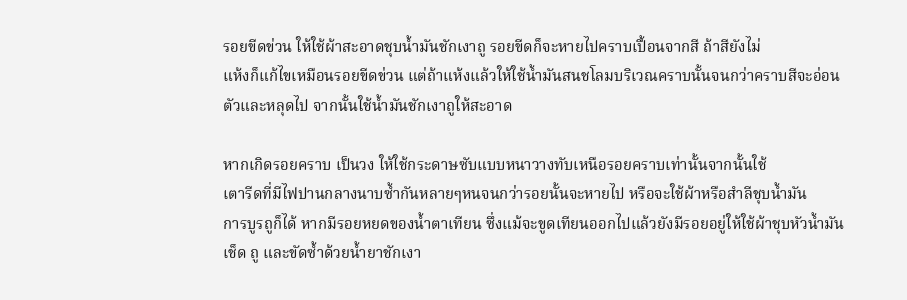รอยขีดข่วน ให้ใช้ผ้าสะอาดชุบน้ำมันชักเงาถู รอยขีดก็จะหายไปคราบเปื้อนจากสี ถ้าสียังไม่
แห้งก็แก้ไขเหมือนรอยขีดข่วน แต่ถ้าแห้งแล้วให้ใช้น้ำมันสนชโลมบริเวณคราบนั้นจนกว่าคราบสีจะอ่อน
ตัวและหลุดไป จากนั้นใช้น้ำมันชักเงาถูให้สะอาด

หากเกิดรอยคราบ เป็นวง ให้ใช้กระดาษซับแบบหนาวางทับเหนือรอยคราบเท่านั้นจากนั้นใช้
เตารีดที่มีไฟปานกลางนาบซ้ำกันหลายๆหนจนกว่ารอยนั้นจะหายไป หรือจะใช้ผ้าหรือสำลีชุบน้ำมัน
การบูรถูก็ได้ หากมีรอยหยดของน้ำตาเทียน ซึ่งแม้จะขูดเทียนออกไปแล้วยังมีรอยอยู่ให้ใช้ผ้าชุบหัวน้ำมัน
เช็ด ถู และขัดซ้ำด้วยน้ำยาชักเงา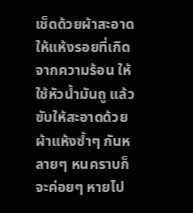เช็ดด้วยผ้าสะอาดให้แห้งรอยที่เกิดจากความร้อน ให้ใช้หัวน้ำมันถู แล้ว
ซับให้สะอาดด้วยผ้าแห้งซ้ำๆ กันหลายๆ หนคราบก็จะค่อยๆ หายไป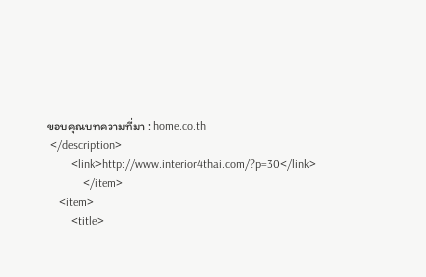ขอบคุณบทความที่มา : home.co.th
 </description>
        <link>http://www.interior4thai.com/?p=30</link>
            </item>
    <item>
        <title>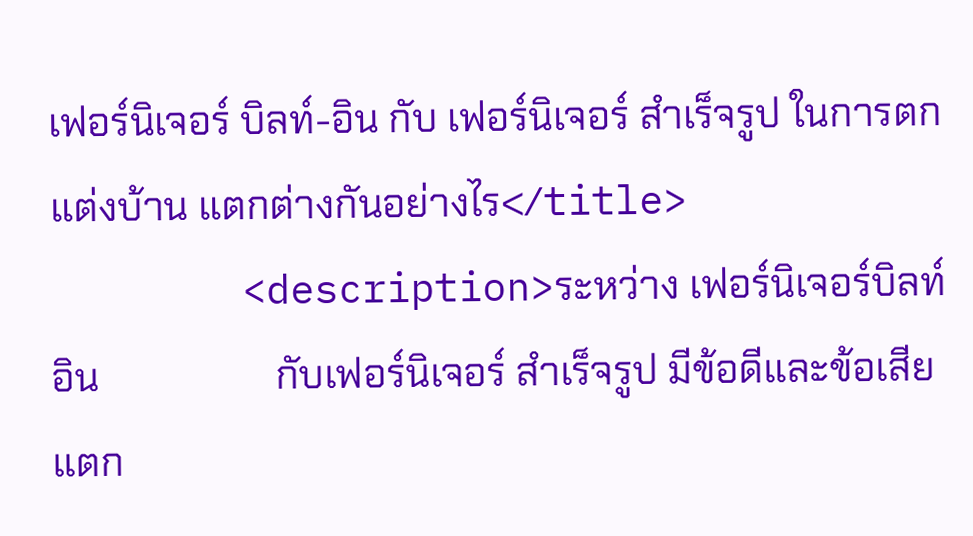เฟอร์นิเจอร์ บิลท์-อิน กับ เฟอร์นิเจอร์ สำเร็จรูป ในการตกแต่งบ้าน แตกต่างกันอย่างไร</title>
        <description>ระหว่าง เฟอร์นิเจอร์บิลท์อิน                  กับเฟอร์นิเจอร์ สำเร็จรูป มีข้อดีและข้อเสียแตก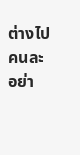ต่างไปคนละอย่า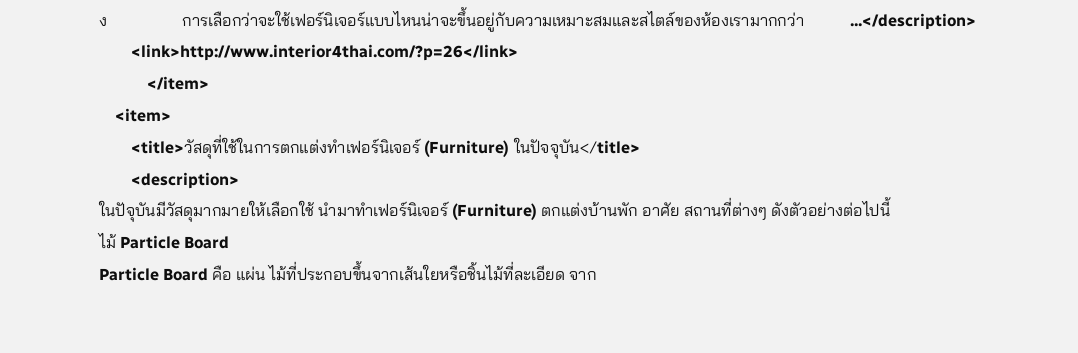ง                  การเลือกว่าจะใช้เฟอร์นิเจอร์แบบไหนน่าจะขึ้นอยู่กับความเหมาะสมและสไตล์ของห้องเรามากกว่า           ...</description>
        <link>http://www.interior4thai.com/?p=26</link>
            </item>
    <item>
        <title>วัสดุที่ใช้ในการตกแต่งทำเฟอร์นิเจอร์ (Furniture) ในปัจจุบัน</title>
        <description>
ในปัจุบันมีวัสดุมากมายให้เลือกใช้ นำมาทำเฟอร์นิเจอร์ (Furniture) ตกแต่งบ้านพัก อาศัย สถานที่ต่างๆ ดังตัวอย่างต่อไปนี้
ไม้ Particle Board
Particle Board คือ แผ่น ไม้ที่ประกอบขึ้นจากเส้นใยหรือชิ้นไม้ที่ละเอียด จาก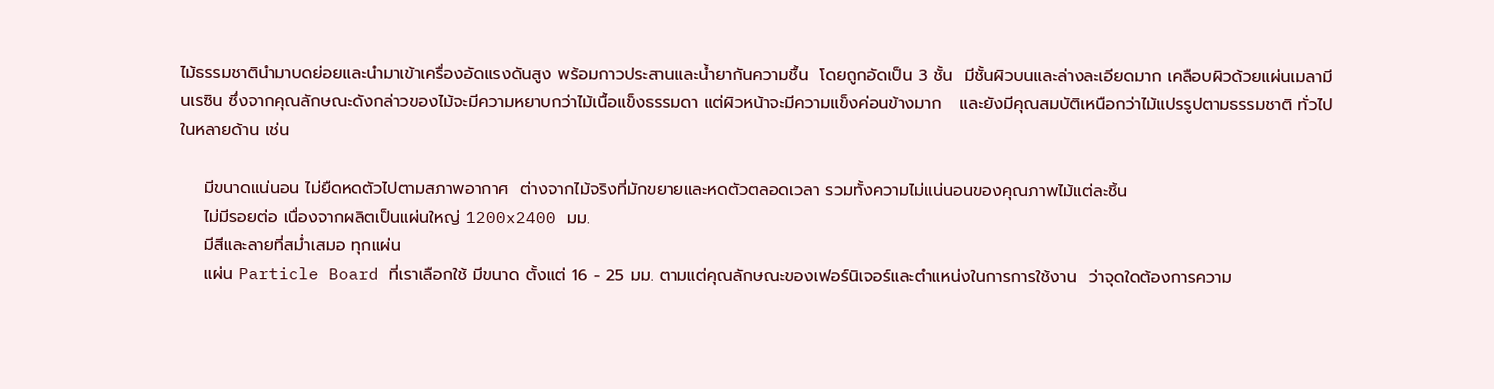ไม้ธรรมชาตินำมาบดย่อยและนำมาเข้าเครื่องอัดแรงดันสูง พร้อมกาวประสานและน้ำยากันความชื้น  โดยถูกอัดเป็น 3 ชั้น  มีชั้นผิวบนและล่างละเอียดมาก เคลือบผิวด้วยแผ่นเมลามีนเรซิน ซึ่งจากคุณลักษณะดังกล่าวของไม้จะมีความหยาบกว่าไม้เนื้อแข็งธรรมดา แต่ผิวหน้าจะมีความแข็งค่อนข้างมาก   และยังมีคุณสมบัติเหนือกว่าไม้แปรรูปตามธรรมชาติ ทั่วไป ในหลายด้าน เช่น

    มีขนาดแน่นอน ไม่ยืดหดตัวไปตามสภาพอากาศ  ต่างจากไม้จริงที่มักขยายและหดตัวตลอดเวลา รวมทั้งความไม่แน่นอนของคุณภาพไม้แต่ละชิ้น
    ไม่มีรอยต่อ เนื่องจากผลิตเป็นแผ่นใหญ่ 1200x2400 มม.
    มีสีและลายที่สม่ำเสมอ ทุกแผ่น
    แผ่น Particle Board ที่เราเลือกใช้ มีขนาด ตั้งแต่ 16 - 25 มม. ตามแต่คุณลักษณะของเฟอร์นิเจอร์และตำแหน่งในการการใช้งาน  ว่าจุดใดต้องการความ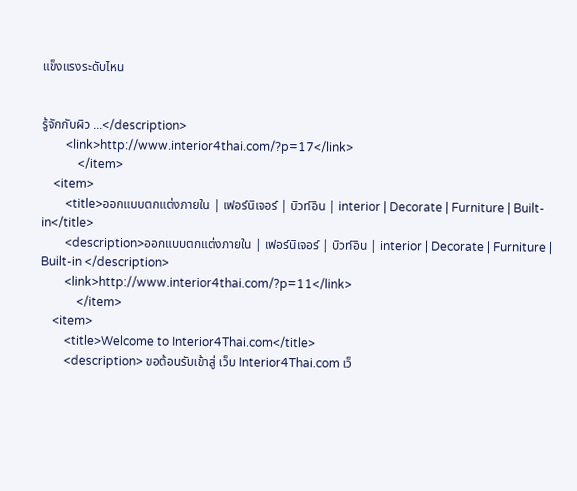แข็งแรงระดับไหน


รู้จักกับผิว ...</description>
        <link>http://www.interior4thai.com/?p=17</link>
            </item>
    <item>
        <title>ออกแบบตกแต่งภายใน | เฟอร์นิเจอร์ | บิวท์อิน | interior | Decorate | Furniture | Built-in</title>
        <description>ออกแบบตกแต่งภายใน | เฟอร์นิเจอร์ | บิวท์อิน | interior | Decorate | Furniture | Built-in </description>
        <link>http://www.interior4thai.com/?p=11</link>
            </item>
    <item>
        <title>Welcome to Interior4Thai.com</title>
        <description> ขอต้อนรับเข้าสู่ เว็บ Interior4Thai.com เว็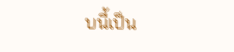บนี้เป็น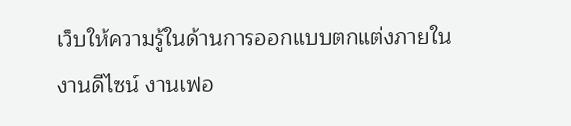เว็บให้ความรู้ในด้านการออกแบบตกแต่งภายใน งานดีไซน์ งานเฟอ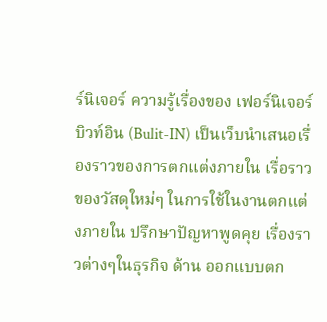ร์นิเจอร์ ความรู้เรื่องของ เฟอร์นิเจอร์บิวท์อิน (Bulit-IN) เป็นเว็บนำเสนอเรื่องราวของการตกแต่งภายใน เรื่อราวของวัสดุใหม่ๆ ในการใช้ในงานตกแต่งภายใน ปรึกษาปัญหาพูดคุย เรื่องราวต่างๆในธุรกิจ ด้าน ออกแบบตก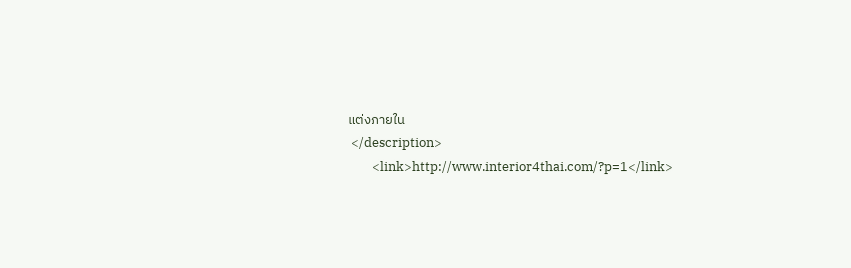แต่งภายใน
 </description>
        <link>http://www.interior4thai.com/?p=1</link>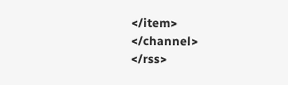</item>
</channel>
</rss>